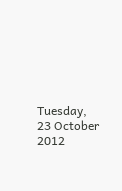Tuesday, 23 October 2012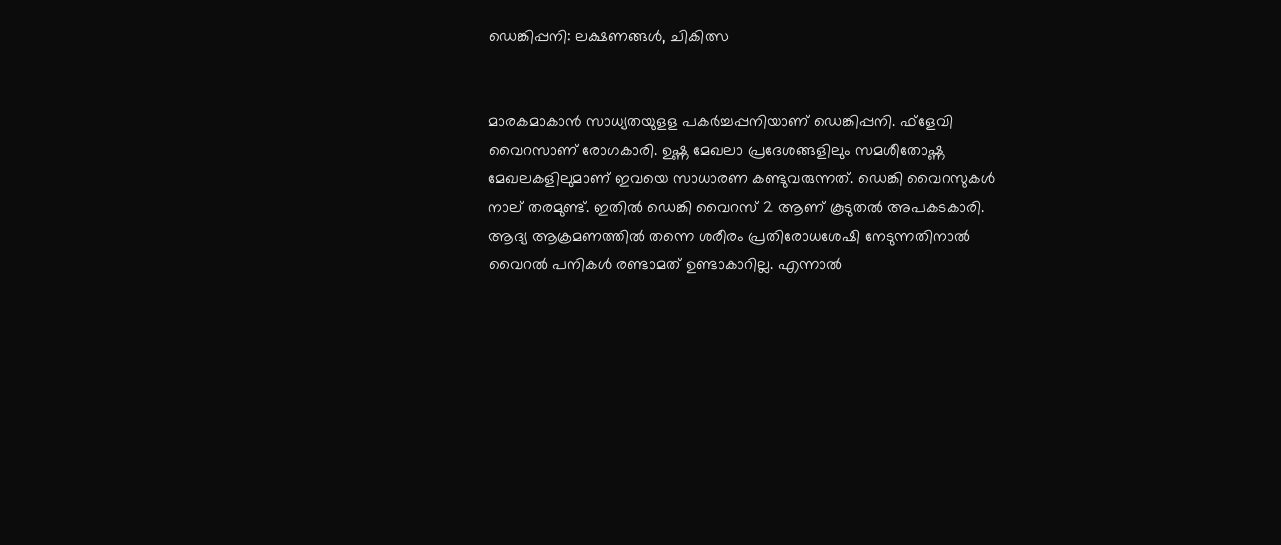ഡെങ്കിപ്പനി: ലക്ഷണങ്ങള്‍, ചികിത്സ


മാരകമാകാന്‍ സാധ്യതയുളള പകര്‍ച്ചപ്പനിയാണ് ഡെങ്കിപ്പനി. ഫ്ളേവി വൈറസാണ് രോഗകാരി. ഉഷ്ണ മേഖലാ പ്രദേശങ്ങളിലും സമശീതോഷ്ണ മേഖലകളിലുമാണ് ഇവയെ സാധാരണ കണ്ടുവരുന്നത്. ഡെങ്കി വൈറസുകള്‍ നാല് തരമുണ്ട്. ഇതില്‍ ഡെങ്കി വൈറസ് 2 ആണ് കൂടുതല്‍ അപകടകാരി.
ആദ്യ ആക്രമണത്തില്‍ തന്നെ ശരീരം പ്രതിരോധശേഷി നേടുന്നതിനാല്‍ വൈറല്‍ പനികള്‍ രണ്ടാമത് ഉണ്ടാകാറില്ല. എന്നാല്‍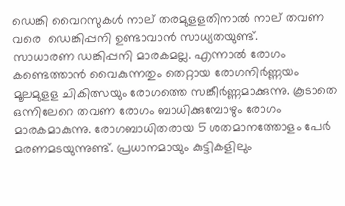ഡെങ്കി വൈറസുകള്‍ നാല് തരമുളളതിനാല്‍ നാല് തവണ വരെ  ഡെങ്കിപ്പനി ഉണ്ടാവാന്‍ സാധ്യതയുണ്ട്.
സാധാരണ ഡങ്കിപ്പനി മാരകമല്ല. എന്നാല്‍ രോഗം കണ്ടെത്താന്‍ വൈകുന്നതും തെറ്റായ രോഗനിര്‍ണ്ണയം മൂലമുളള ചികിത്സയും രോഗത്തെ സങ്കീര്‍ണ്ണമാക്കുന്നു. കൂടാതെ ഒന്നിലേറെ തവണ രോഗം ബാധിക്കുമ്പോഴും രോഗം മാരകമാകുന്നു. രോഗബാധിതരായ 5 ശതമാനത്തോളം പേര്‍ മരണമടയുന്നുണ്ട്. പ്രധാനമായും കുട്ടികളിലും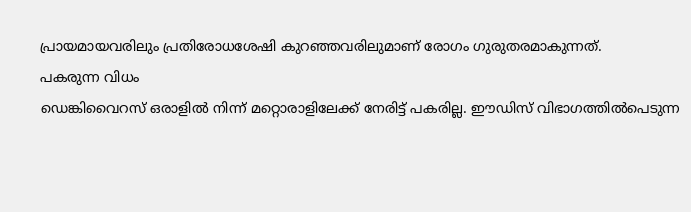പ്രായമായവരിലും പ്രതിരോധശേഷി കുറഞ്ഞവരിലുമാണ് രോഗം ഗുരുതരമാകുന്നത്.
പകരുന്ന വിധം
ഡെങ്കിവൈറസ് ഒരാളില്‍ നിന്ന് മറ്റൊരാളിലേക്ക് നേരിട്ട് പകരില്ല. ഈഡിസ് വിഭാഗത്തില്‍പെടുന്ന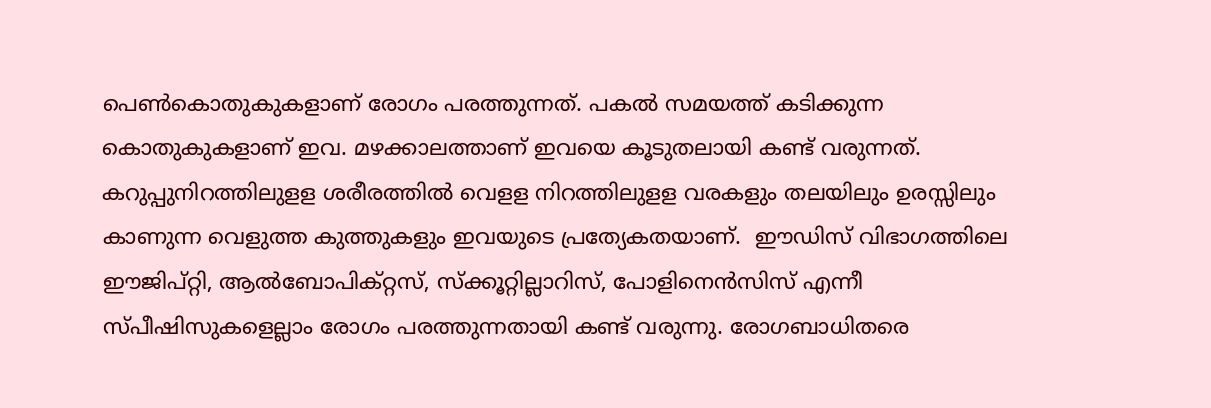പെണ്‍കൊതുകുകളാണ് രോഗം പരത്തുന്നത്. പകല്‍ സമയത്ത് കടിക്കുന്ന കൊതുകുകളാണ് ഇവ. മഴക്കാലത്താണ് ഇവയെ കൂടുതലായി കണ്ട് വരുന്നത്. കറുപ്പുനിറത്തിലുളള ശരീരത്തില്‍ വെളള നിറത്തിലുളള വരകളും തലയിലും ഉരസ്സിലും കാണുന്ന വെളുത്ത കുത്തുകളും ഇവയുടെ പ്രത്യേകതയാണ്.  ഈഡിസ് വിഭാഗത്തിലെ ഈജിപ്റ്റി, ആല്‍ബോപിക്റ്റസ്, സ്ക്കൂറ്റില്ലാറിസ്, പോളിനെന്‍സിസ് എന്നീ സ്പീഷിസുകളെല്ലാം രോഗം പരത്തുന്നതായി കണ്ട് വരുന്നു. രോഗബാധിതരെ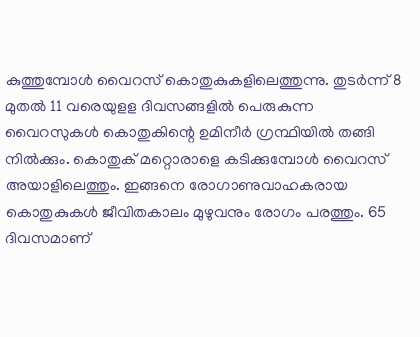കുത്തുമ്പോള്‍ വൈറസ് കൊതുകുകളിലെത്തുന്നു. തുടര്‍ന്ന് 8 മുതല്‍ 11 വരെയുളള ദിവസങ്ങളില്‍ പെരുകുന്ന വൈറസുകള്‍ കൊതുകിന്റെ ഉമിനീര്‍ ഗ്രന്ഥിയില്‍ തങ്ങി നില്‍ക്കും. കൊതുക് മറ്റൊരാളെ കടിക്കുമ്പോള്‍ വൈറസ് അയാളിലെത്തും. ഇങ്ങനെ രോഗാണുവാഹകരായ കൊതുകുകള്‍ ജീവിതകാലം മുഴുവനും രോഗം പരത്തും. 65 ദിവസമാണ്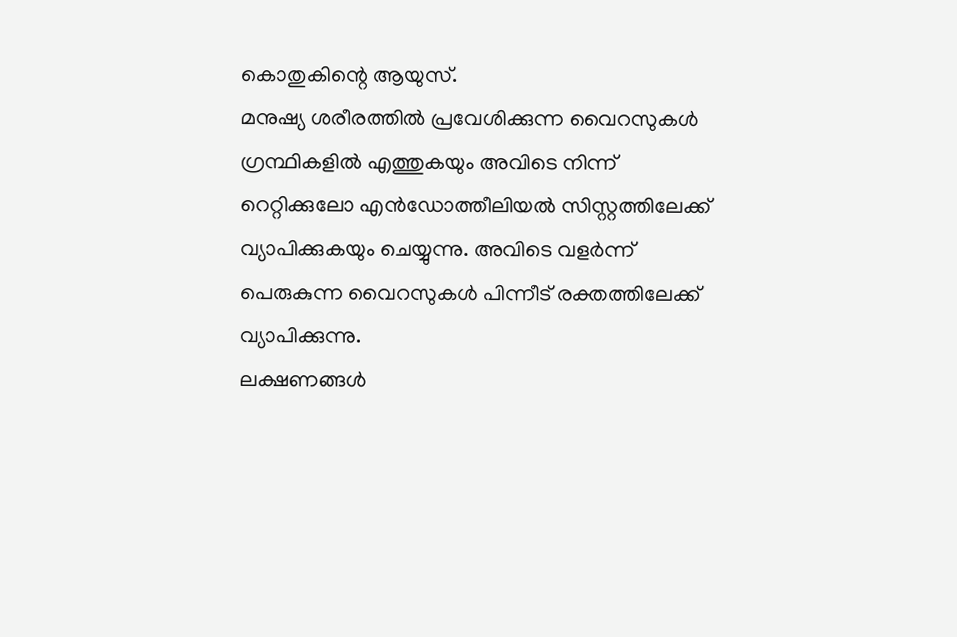കൊതുകിന്റെ ആയുസ്.
മനുഷ്യ ശരീരത്തില്‍ പ്രവേശിക്കുന്ന വൈറസുകള്‍  ഗ്രന്ഥികളില്‍ എത്തുകയും അവിടെ നിന്ന് റെറ്റിക്കുലോ എന്‍ഡോത്തീലിയല്‍ സിസ്റ്റത്തിലേക്ക് വ്യാപിക്കുകയും ചെയ്യുന്നു. അവിടെ വളര്‍ന്ന് പെരുകുന്ന വൈറസുകള്‍ പിന്നീട് രക്തത്തിലേക്ക് വ്യാപിക്കുന്നു.
ലക്ഷണങ്ങള്‍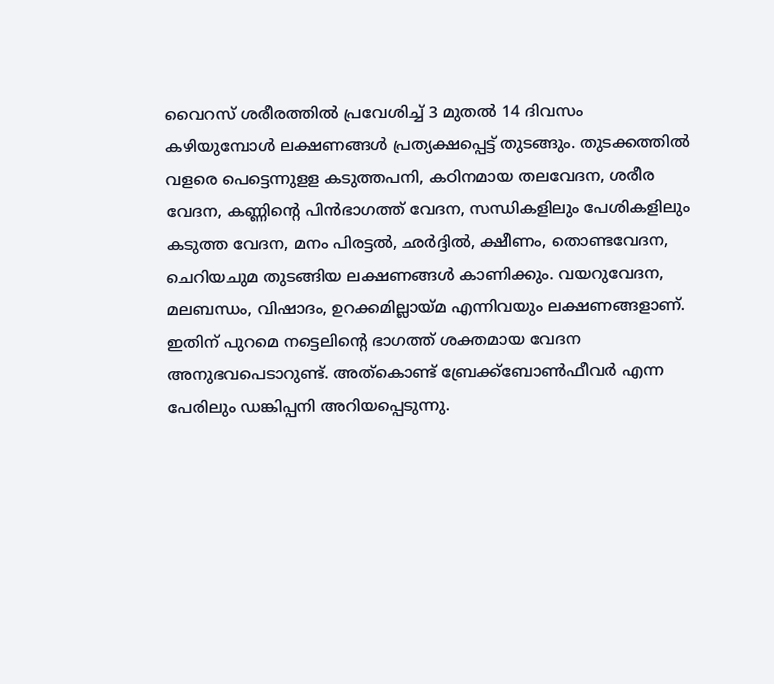വൈറസ് ശരീരത്തില്‍ പ്രവേശിച്ച് 3 മുതല്‍ 14 ദിവസം കഴിയുമ്പോള്‍ ലക്ഷണങ്ങള്‍ പ്രത്യക്ഷപ്പെട്ട് തുടങ്ങും. തുടക്കത്തില്‍ വളരെ പെട്ടെന്നുളള കടുത്തപനി, കഠിനമായ തലവേദന, ശരീര വേദന, കണ്ണിന്റെ പിന്‍ഭാഗത്ത് വേദന, സന്ധികളിലും പേശികളിലും കടുത്ത വേദന, മനം പിരട്ടല്‍, ഛര്‍ദ്ദില്‍, ക്ഷീണം, തൊണ്ടവേദന, ചെറിയചുമ തുടങ്ങിയ ലക്ഷണങ്ങള്‍ കാണിക്കും. വയറുവേദന, മലബന്ധം, വിഷാദം, ഉറക്കമില്ലായ്മ എന്നിവയും ലക്ഷണങ്ങളാണ്. ഇതിന് പുറമെ നട്ടെലിന്റെ ഭാഗത്ത് ശക്തമായ വേദന അനുഭവപെടാറുണ്ട്. അത്കൊണ്ട് ബ്രേക്ക്ബോണ്‍ഫീവര്‍ എന്ന പേരിലും ഡങ്കിപ്പനി അറിയപ്പെടുന്നു.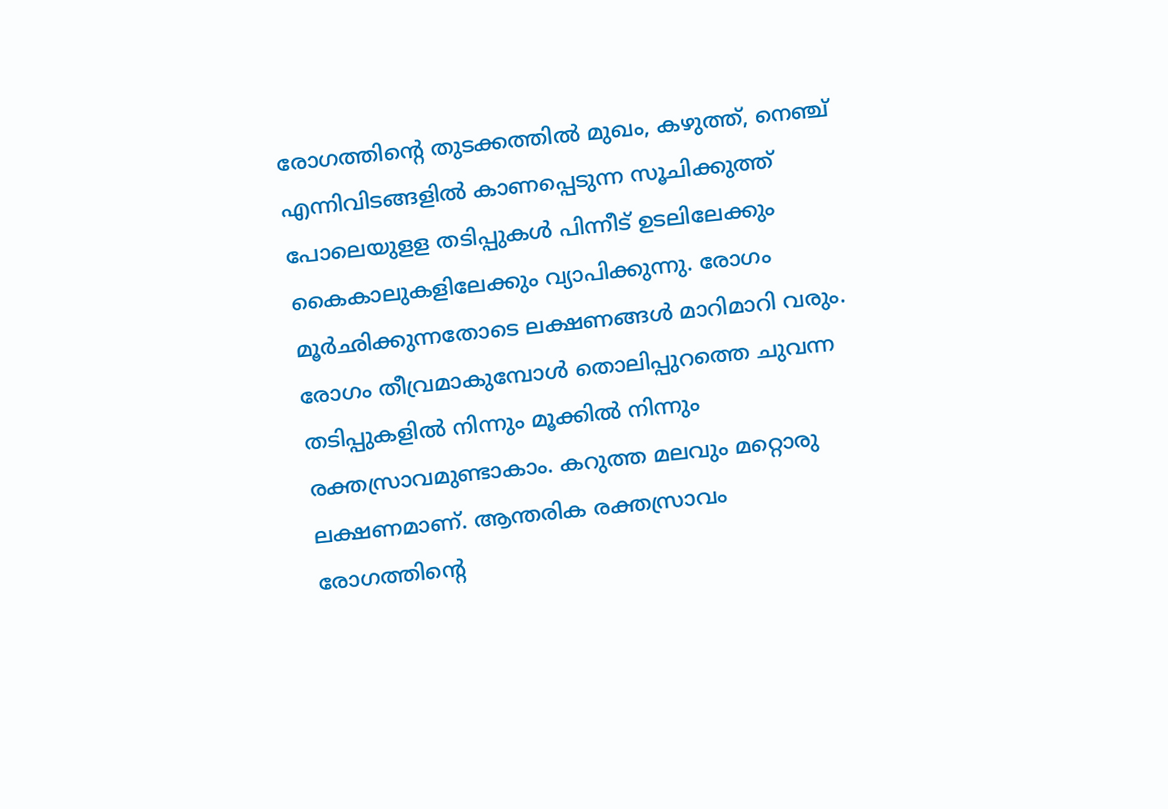രോഗത്തിന്റെ തുടക്കത്തില്‍ മുഖം, കഴുത്ത്, നെഞ്ച് എന്നിവിടങ്ങളില്‍ കാണപ്പെടുന്ന സൂചിക്കുത്ത് പോലെയുളള തടിപ്പുകള്‍ പിന്നീട് ഉടലിലേക്കും കൈകാലുകളിലേക്കും വ്യാപിക്കുന്നു. രോഗം മൂര്‍ഛിക്കുന്നതോടെ ലക്ഷണങ്ങള്‍ മാറിമാറി വരും. രോഗം തീവ്രമാകുമ്പോള്‍ തൊലിപ്പുറത്തെ ചുവന്ന തടിപ്പുകളില്‍ നിന്നും മൂക്കില്‍ നിന്നും രക്തസ്രാവമുണ്ടാകാം. കറുത്ത മലവും മറ്റൊരു ലക്ഷണമാണ്. ആന്തരിക രക്തസ്രാവം രോഗത്തിന്റെ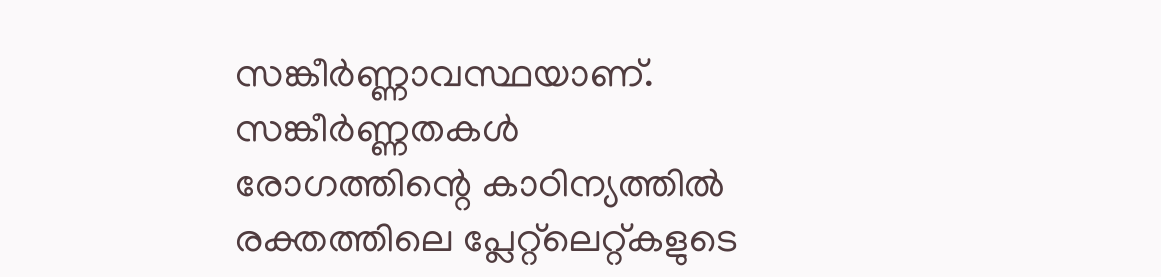സങ്കീര്‍ണ്ണാവസ്ഥയാണ്.
സങ്കീര്‍ണ്ണതകള്‍
രോഗത്തിന്റെ കാഠിന്യത്തില്‍ രക്തത്തിലെ പ്ലേറ്റ്‌ലെറ്റ്കളുടെ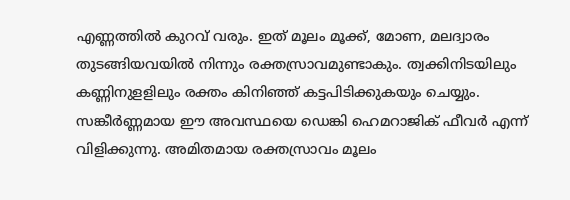എണ്ണത്തില്‍ കുറവ് വരും. ഇത് മൂലം മൂക്ക്, മോണ, മലദ്വാരം തുടങ്ങിയവയില്‍ നിന്നും രക്തസ്രാവമുണ്ടാകും. ത്വക്കിനിടയിലും കണ്ണിനുളളിലും രക്തം കിനിഞ്ഞ് കട്ടപിടിക്കുകയും ചെയ്യും. സങ്കീര്‍ണ്ണമായ ഈ അവസ്ഥയെ ഡെങ്കി ഹെമറാജിക് ഫീവര്‍ എന്ന് വിളിക്കുന്നു. അമിതമായ രക്തസ്രാവം മൂലം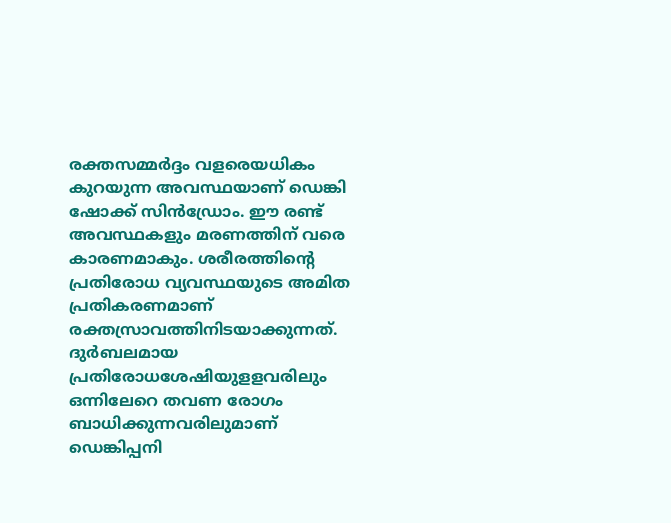രക്തസമ്മര്‍ദ്ദം വളരെയധികം കുറയുന്ന അവസ്ഥയാണ് ഡെങ്കി ഷോക്ക് സിന്‍ഡ്രോം. ഈ രണ്ട് അവസ്ഥകളും മരണത്തിന് വരെ കാരണമാകും. ശരീരത്തിന്റെ പ്രതിരോധ വ്യവസ്ഥയുടെ അമിത പ്രതികരണമാണ് രക്തസ്രാവത്തിനിടയാക്കുന്നത്. ദുര്‍ബലമായ പ്രതിരോധശേഷിയുളളവരിലും ഒന്നിലേറെ തവണ രോഗം ബാധിക്കുന്നവരിലുമാണ് ഡെങ്കിപ്പനി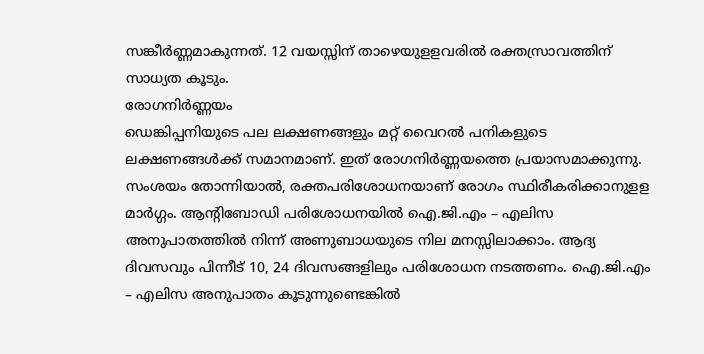സങ്കീര്‍ണ്ണമാകുന്നത്. 12 വയസ്സിന് താഴെയുളളവരില്‍ രക്തസ്രാവത്തിന് സാധ്യത കൂടും.
രോഗനിര്‍ണ്ണയം
ഡെങ്കിപ്പനിയുടെ പല ലക്ഷണങ്ങളും മറ്റ് വൈറല്‍ പനികളുടെ ലക്ഷണങ്ങള്‍ക്ക് സമാനമാണ്. ഇത് രോഗനിര്‍ണ്ണയത്തെ പ്രയാസമാക്കുന്നു. സംശയം തോന്നിയാല്‍, രക്തപരിശോധനയാണ് രോഗം സ്ഥിരീകരിക്കാനുളള മാര്‍ഗ്ഗം. ആന്റിബോഡി പരിശോധനയില്‍ ഐ.ജി.എം – എലിസ അനുപാതത്തില്‍ നിന്ന് അണുബാധയുടെ നില മനസ്സിലാക്കാം. ആദ്യ ദിവസവും പിന്നീട് 10, 24 ദിവസങ്ങളിലും പരിശോധന നടത്തണം. ഐ.ജി.എം – എലിസ അനുപാതം കൂടുന്നുണ്ടെങ്കില്‍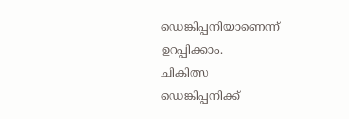ഡെങ്കിപ്പനിയാണെന്ന് ഉറപ്പിക്കാം.
ചികിത്സ
ഡെങ്കിപ്പനിക്ക്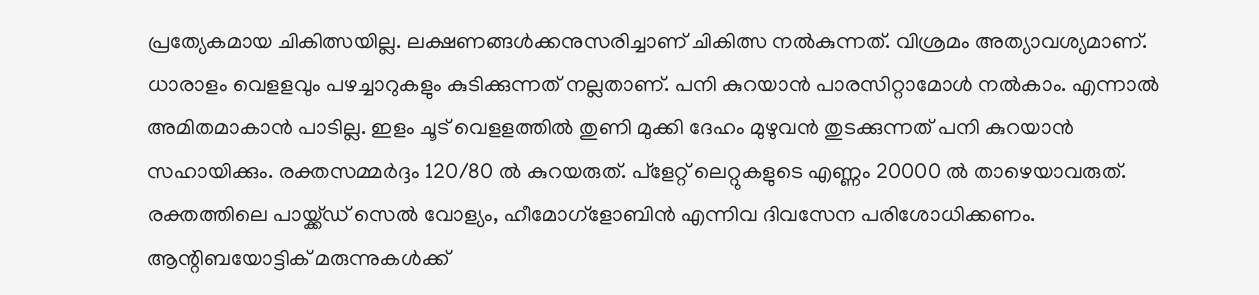പ്രത്യേകമായ ചികിത്സയില്ല. ലക്ഷണങ്ങള്‍ക്കനുസരിച്ചാണ് ചികിത്സ നല്‍കുന്നത്. വിശ്രമം അത്യാവശ്യമാണ്. ധാരാളം വെളളവും പഴച്ചാറുകളും കുടിക്കുന്നത് നല്ലതാണ്. പനി കുറയാന്‍ പാരസിറ്റാമോള്‍ നല്‍കാം. എന്നാല്‍ അമിതമാകാന്‍ പാടില്ല. ഇളം ചൂട് വെളളത്തില്‍ തുണി മുക്കി ദേഹം മുഴുവന്‍ തുടക്കുന്നത് പനി കുറയാന്‍ സഹായിക്കും. രക്തസമ്മര്‍ദ്ദം 120/80 ല്‍ കുറയരുത്. പ്ളേറ്റ് ലെറ്റുകളുടെ എണ്ണം 20000 ല്‍ താഴെയാവരുത്. രക്തത്തിലെ പായ്ക്ക്ഡ് സെല്‍ വോള്യം, ഹീമോഗ്ളോബിന്‍ എന്നിവ ദിവസേന പരിശോധിക്കണം. ആന്റിബയോട്ടിക് മരുന്നുകള്‍ക്ക്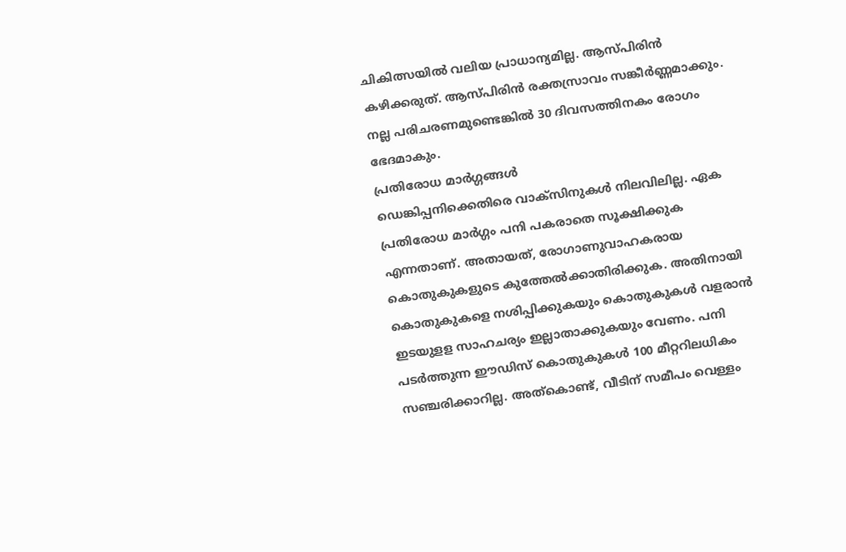ചികിത്സയില്‍ വലിയ പ്രാധാന്യമില്ല. ആസ്പിരിന്‍ കഴിക്കരുത്. ആസ്പിരിന്‍ രക്തസ്രാവം സങ്കീര്‍ണ്ണമാക്കും. നല്ല പരിചരണമുണ്ടെങ്കില്‍ 30 ദിവസത്തിനകം രോഗം ഭേദമാകും.
പ്രതിരോധ മാര്‍ഗ്ഗങ്ങള്‍
ഡെങ്കിപ്പനിക്കെതിരെ വാക്സിനുകള്‍ നിലവിലില്ല. ഏക പ്രതിരോധ മാര്‍ഗ്ഗം പനി പകരാതെ സൂക്ഷിക്കുക എന്നതാണ്. അതായത്, രോഗാണുവാഹകരായ കൊതുകുകളുടെ കുത്തേല്‍ക്കാതിരിക്കുക. അതിനായി കൊതുകുകളെ നശിപ്പിക്കുകയും കൊതുകുകള്‍ വളരാന്‍ ഇടയുളള സാഹചര്യം ഇല്ലാതാക്കുകയും വേണം. പനി പടര്‍ത്തുന്ന ഈഡിസ് കൊതുകുകള്‍ 100 മീറ്ററിലധികം സഞ്ചരിക്കാറില്ല. അത്കൊണ്ട്, വീടിന് സമീപം വെള്ളം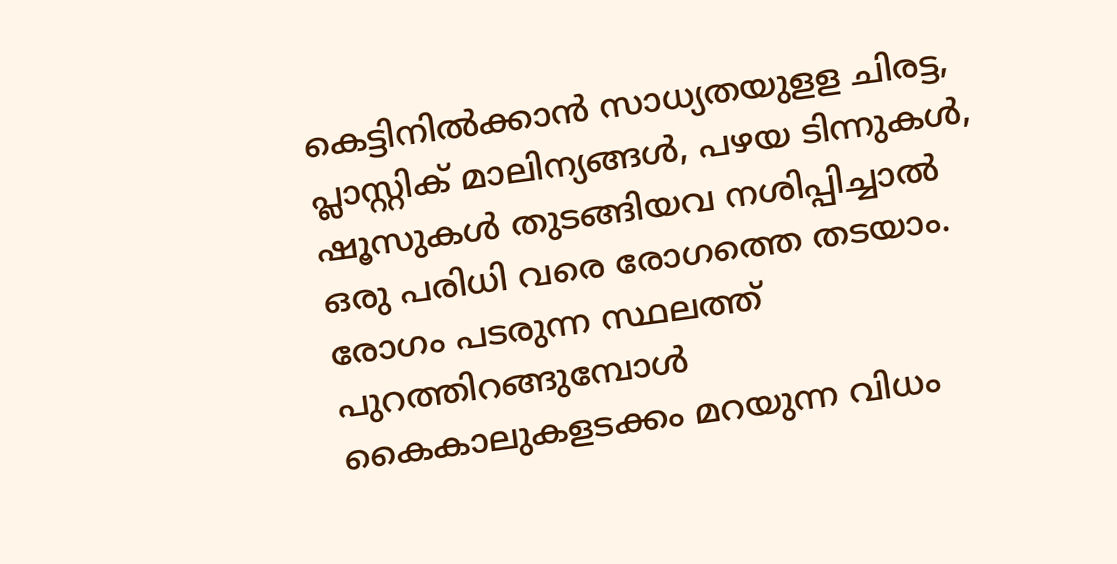കെട്ടിനില്‍ക്കാന്‍ സാധ്യതയുളള ചിരട്ട, പ്ലാസ്റ്റിക്‌ മാലിന്യങ്ങള്‍, പഴയ ടിന്നുകള്‍, ഷൂസുകള്‍ തുടങ്ങിയവ നശിപ്പിച്ചാല്‍ ഒരു പരിധി വരെ രോഗത്തെ തടയാം. രോഗം പടരുന്ന സ്ഥലത്ത് പുറത്തിറങ്ങുമ്പോള്‍ കൈകാലുകളടക്കം മറയുന്ന വിധം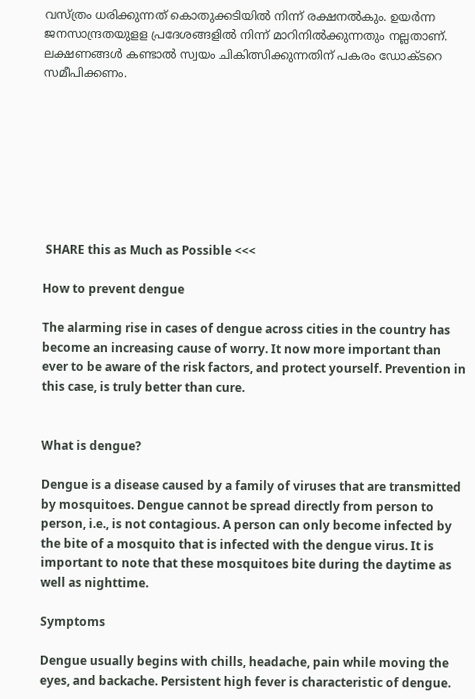വസ്ത്രം ധരിക്കുന്നത് കൊതുക്കടിയില്‍ നിന്ന് രക്ഷനല്‍കും. ഉയര്‍ന്ന ജനസാന്ദ്രതയുളള പ്രദേശങ്ങളില്‍ നിന്ന് മാറിനില്‍ക്കുന്നതും നല്ലതാണ്. ലക്ഷണങ്ങള്‍ കണ്ടാല്‍ സ്വയം ചികിത്സിക്കുന്നതിന് പകരം ഡോക്ടറെ സമീപിക്കണം.








 SHARE this as Much as Possible <<<

How to prevent dengue

The alarming rise in cases of dengue across cities in the country has become an increasing cause of worry. It now more important than ever to be aware of the risk factors, and protect yourself. Prevention in this case, is truly better than cure.


What is dengue?

Dengue is a disease caused by a family of viruses that are transmitted by mosquitoes. Dengue cannot be spread directly from person to person, i.e., is not contagious. A person can only become infected by the bite of a mosquito that is infected with the dengue virus. It is important to note that these mosquitoes bite during the daytime as well as nighttime.

Symptoms

Dengue usually begins with chills, headache, pain while moving the eyes, and backache. Persistent high fever is characteristic of dengue.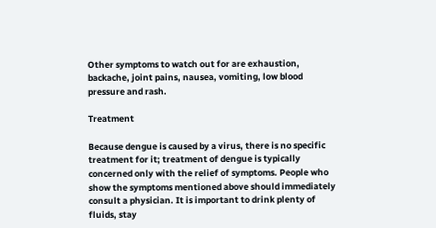Other symptoms to watch out for are exhaustion, backache, joint pains, nausea, vomiting, low blood pressure and rash.

Treatment

Because dengue is caused by a virus, there is no specific treatment for it; treatment of dengue is typically concerned only with the relief of symptoms. People who show the symptoms mentioned above should immediately consult a physician. It is important to drink plenty of fluids, stay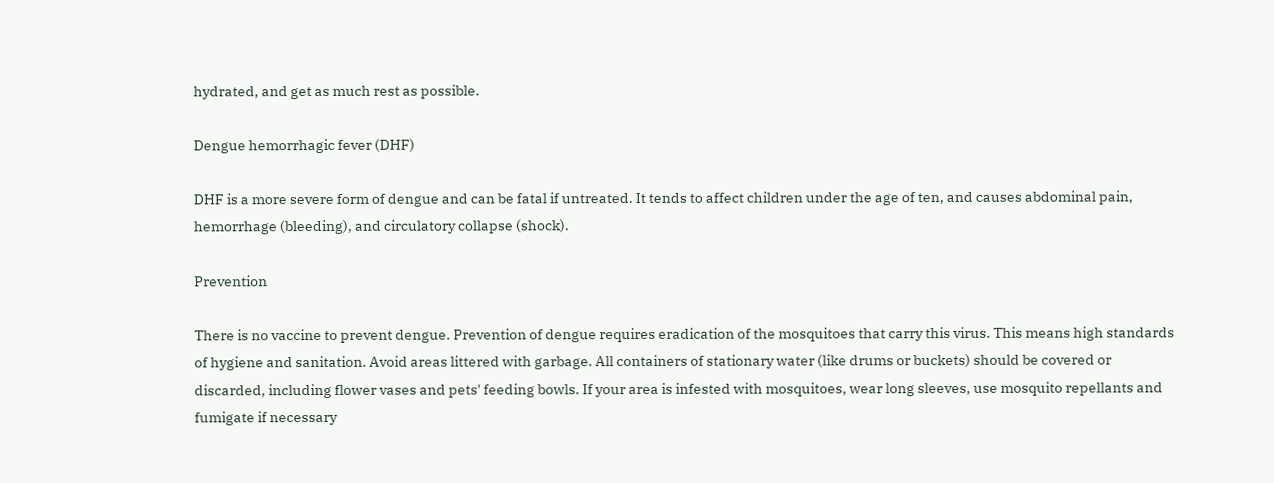hydrated, and get as much rest as possible.

Dengue hemorrhagic fever (DHF)

DHF is a more severe form of dengue and can be fatal if untreated. It tends to affect children under the age of ten, and causes abdominal pain, hemorrhage (bleeding), and circulatory collapse (shock).

Prevention

There is no vaccine to prevent dengue. Prevention of dengue requires eradication of the mosquitoes that carry this virus. This means high standards of hygiene and sanitation. Avoid areas littered with garbage. All containers of stationary water (like drums or buckets) should be covered or discarded, including flower vases and pets' feeding bowls. If your area is infested with mosquitoes, wear long sleeves, use mosquito repellants and fumigate if necessary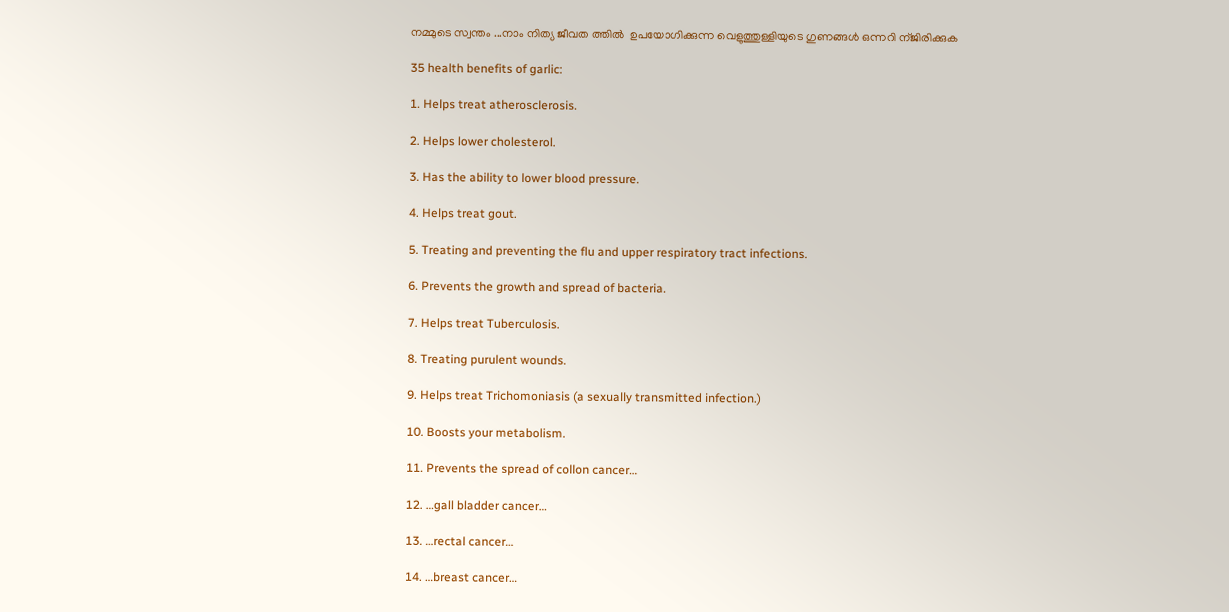നമ്മുടെ സ്വന്തം ...നാം നിത്യ ജീവത ത്തില്‍  ഉപയോഗിക്കുന്ന വെളുത്തുള്ളിയുടെ ഗുണങ്ങള്‍ ഒന്നറി ന്ജിരിക്കുക

35 health benefits of garlic:

1. Helps treat atherosclerosis.

2. Helps lower cholesterol.

3. Has the ability to lower blood pressure.

4. Helps treat gout.

5. Treating and preventing the flu and upper respiratory tract infections.

6. Prevents the growth and spread of bacteria.

7. Helps treat Tuberculosis.

8. Treating purulent wounds.

9. Helps treat Trichomoniasis (a sexually transmitted infection.)

10. Boosts your metabolism.

11. Prevents the spread of collon cancer…

12. …gall bladder cancer…

13. …rectal cancer…

14. …breast cancer…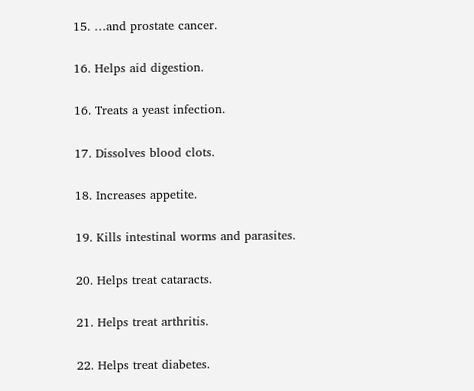15. …and prostate cancer.

16. Helps aid digestion.

16. Treats a yeast infection.

17. Dissolves blood clots.

18. Increases appetite.

19. Kills intestinal worms and parasites.

20. Helps treat cataracts.

21. Helps treat arthritis.

22. Helps treat diabetes.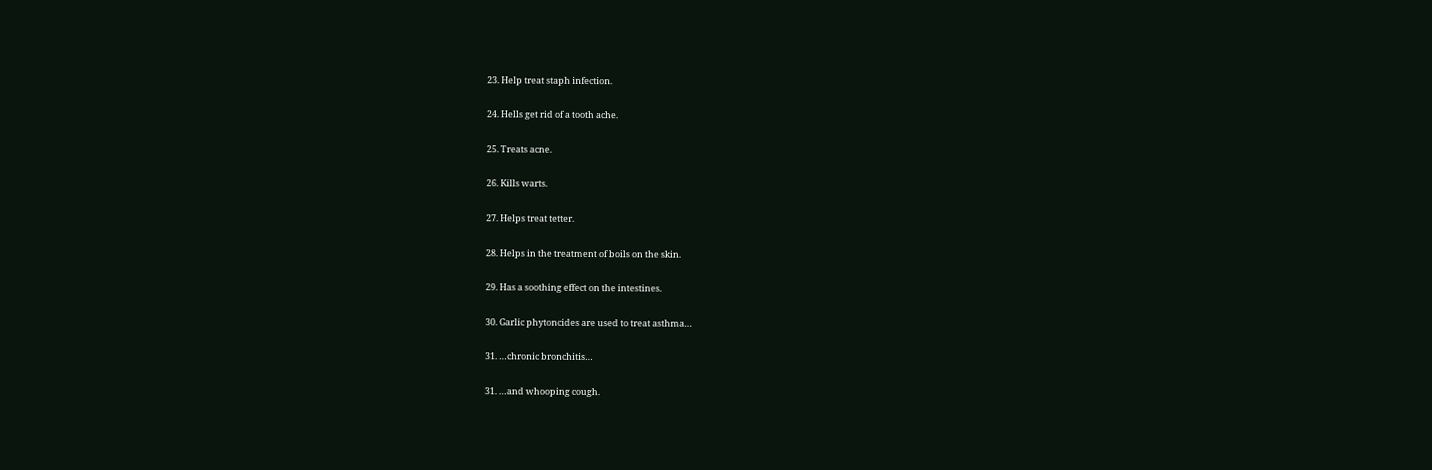23. Help treat staph infection.

24. Hells get rid of a tooth ache.

25. Treats acne.

26. Kills warts.

27. Helps treat tetter.

28. Helps in the treatment of boils on the skin.

29. Has a soothing effect on the intestines.

30. Garlic phytoncides are used to treat asthma…

31. …chronic bronchitis…

31. …and whooping cough.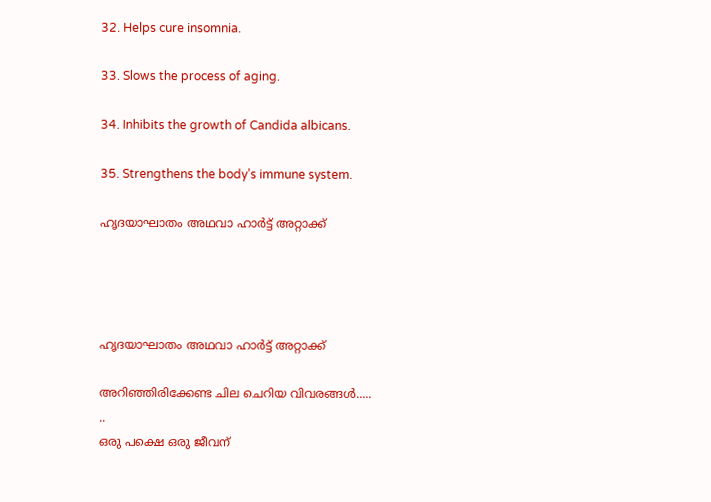32. Helps cure insomnia.

33. Slows the process of aging.

34. Inhibits the growth of Candida albicans.

35. Strengthens the body’s immune system.

ഹൃദയാഘാതം അഥവാ ഹാര്‍ട്ട്‌ അറ്റാക്ക്




ഹൃദയാഘാതം അഥവാ ഹാര്‍ട്ട്‌ അറ്റാക്ക്

അറിഞ്ഞിരിക്കേണ്ട ചില ചെറിയ വിവരങ്ങള്‍.....
..
ഒരു പക്ഷെ ഒരു ജീവന്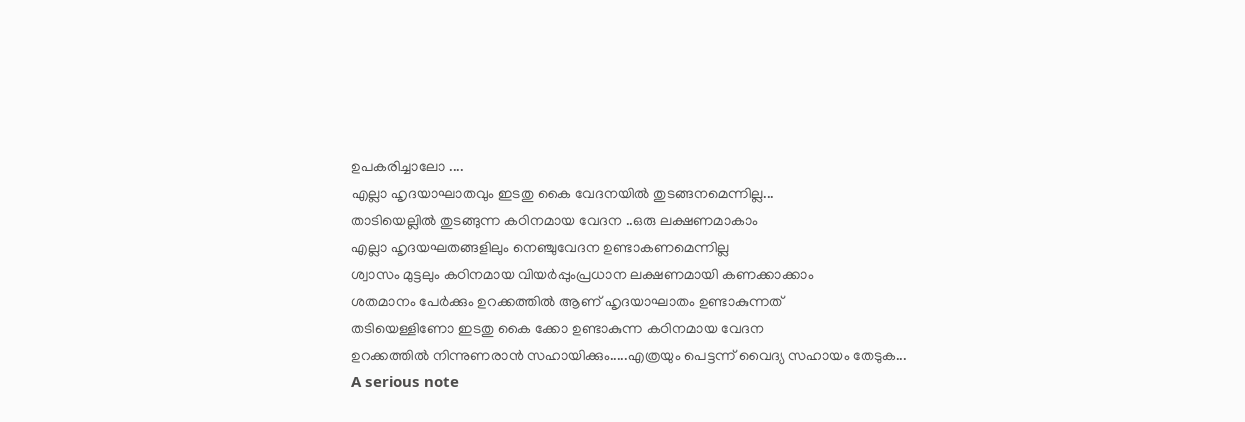ഉപകരിച്ചാലോ ....
എല്ലാ ഹൃദയാഘാതവും ഇടതു കൈ വേദനയില്‍ തുടങ്ങനമെന്നില്ല...
താടിയെല്ലില്‍ തുടങ്ങുന്ന കഠിനമായ വേദന ..ഒരു ലക്ഷണമാകാം
എല്ലാ ഹൃദയഘതങ്ങളിലും നെഞ്ചുവേദന ഉണ്ടാകണമെന്നില്ല
ശ്വാസം മുട്ടലും കഠിനമായ വിയര്‍പ്പുംപ്രധാന ലക്ഷണമായി കണക്കാക്കാം
ശതമാനം പേര്‍ക്കും ഉറക്കത്തില്‍ ആണ് ഹൃദയാഘാതം ഉണ്ടാകുന്നത്
തടിയെള്ളിണോ ഇടതു കൈ ക്കോ ഉണ്ടാകുന്ന കഠിനമായ വേദന
ഉറക്കത്തില്‍ നിന്നുണരാന്‍ സഹായിക്കും.....എത്രയും പെട്ടന്ന് വൈദ്യ സഹായം തേടുക...
A serious note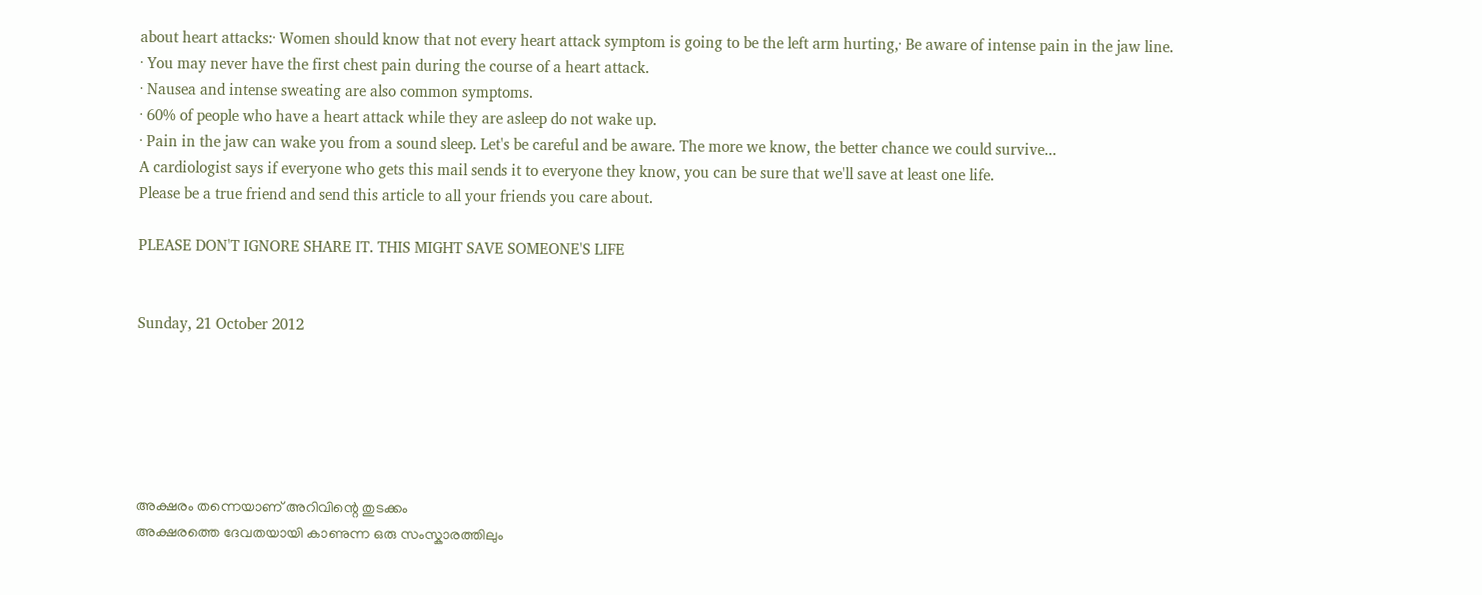about heart attacks:· Women should know that not every heart attack symptom is going to be the left arm hurting,· Be aware of intense pain in the jaw line.
· You may never have the first chest pain during the course of a heart attack.
· Nausea and intense sweating are also common symptoms.
· 60% of people who have a heart attack while they are asleep do not wake up.
· Pain in the jaw can wake you from a sound sleep. Let's be careful and be aware. The more we know, the better chance we could survive...
A cardiologist says if everyone who gets this mail sends it to everyone they know, you can be sure that we'll save at least one life.
Please be a true friend and send this article to all your friends you care about.

PLEASE DON'T IGNORE SHARE IT. THIS MIGHT SAVE SOMEONE'S LIFE


Sunday, 21 October 2012






അക്ഷരം തന്നെയാണ് അറിവിന്റെ തുടക്കം
അക്ഷരത്തെ ദേവതയായി കാണുന്ന ഒരു സംസ്കാരത്തിലും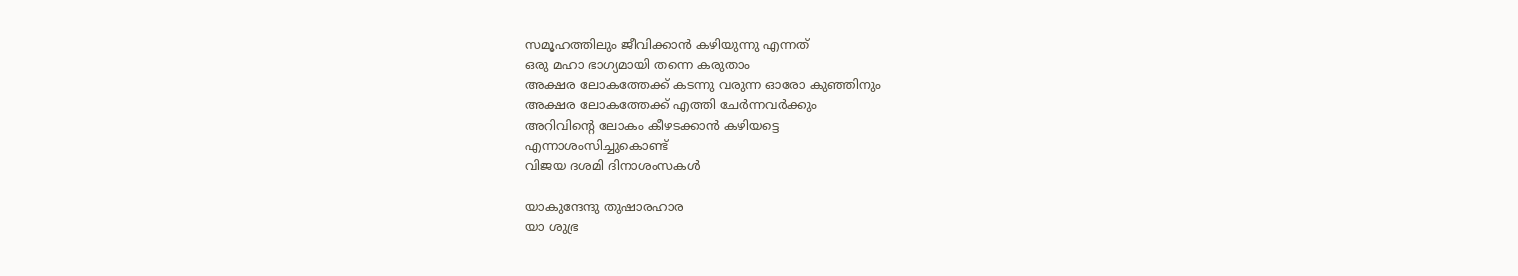സമൂഹത്തിലും ജീവിക്കാന്‍ കഴിയുന്നു എന്നത്
ഒരു മഹാ ഭാഗ്യമായി തന്നെ കരുതാം
അക്ഷര ലോകത്തേക്ക് കടന്നു വരുന്ന ഓരോ കുഞ്ഞിനും
അക്ഷര ലോകത്തേക്ക് എത്തി ചേര്‍ന്നവര്‍ക്കും
അറിവിന്റെ ലോകം കീഴടക്കാന്‍ കഴിയട്ടെ
എന്നാശംസിച്ചുകൊണ്ട്
വിജയ ദശമി ദിനാശംസകള്‍

യാകുന്ദേന്ദു തുഷാരഹാര
യാ ശുഭ്ര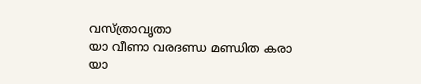വസ്ത്രാവൃതാ
യാ വീണാ വരദണ്ഡ മണ്ഡിത കരാ
യാ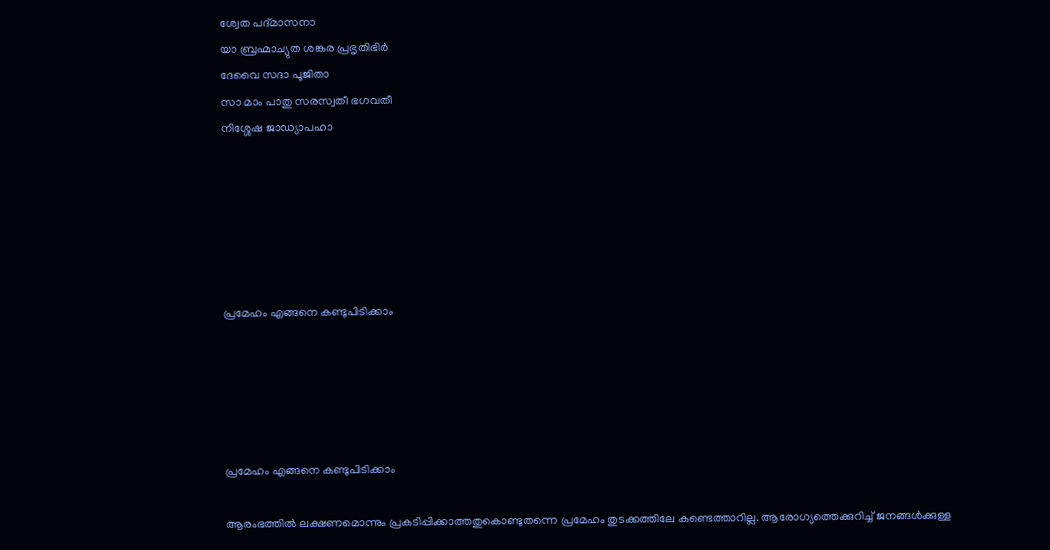ശ്വേത പദ്മാസനാ
യാ ബ്രഹ്മാച്യുത ശങ്കര പ്രഭൃതിഭിര്‍
ദേവൈ സദാ പൂജിതാ
സാ മാം പാതു സരസ്വതീ ഭഗവതീ
നിശ്ശേഷ ജാഡ്യാപഹാ






പ്രമേഹം എങ്ങനെ കണ്ടുപിടിക്കാം





പ്രമേഹം എങ്ങനെ കണ്ടുപിടിക്കാം

ആരംഭത്തില്‍ ലക്ഷണമൊന്നും പ്രകടിപ്പിക്കാത്തതുകൊണ്ടുതന്നെ പ്രമേഹം തുടക്കത്തിലേ കണ്ടെത്താറില്ല. ആരോഗ്യത്തെക്കുറിച്ച് ജനങ്ങള്‍ക്കുള്ള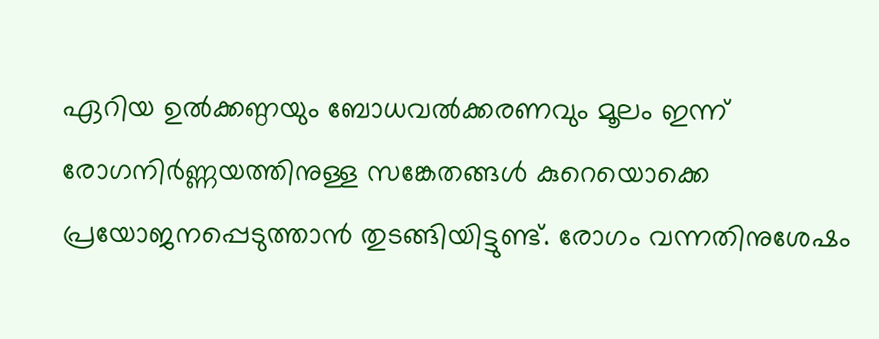ഏറിയ ഉല്‍ക്കണ്ഠയും ബോധവല്‍ക്കരണവും മൂലം ഇന്ന് രോഗനിര്‍ണ്ണയത്തിനുള്ള സങ്കേതങ്ങള്‍ കുറെയൊക്കെ പ്രയോജനപ്പെടുത്താന്‍ തുടങ്ങിയിട്ടുണ്ട്. രോഗം വന്നതിനുശേഷം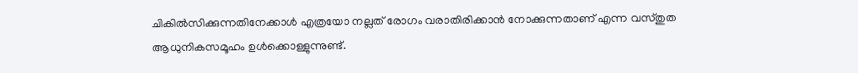ചികില്‍സിക്കുന്നതിനേക്കാള്‍ എത്രയോ നല്ലത് രോഗം വരാതിരിക്കാന്‍ നോക്കുന്നതാണ് എന്ന വസ്തുത ആധുനികസമൂഹം ഉള്‍ക്കൊള്ളുന്നുണ്ട്.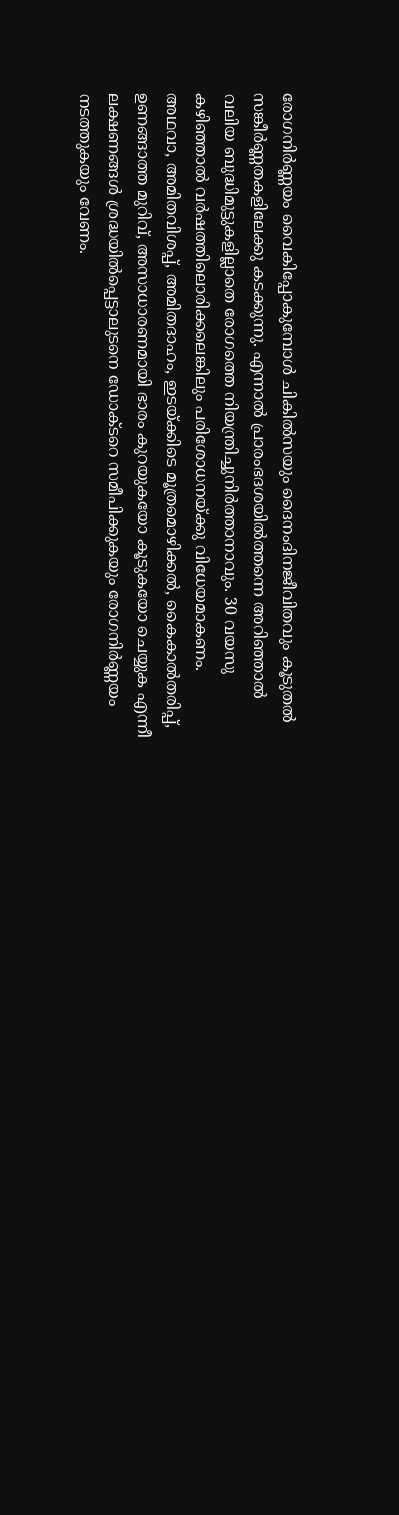രോഗനിര്‍ണ്ണയം വൈകിപ്പോകുമ്പോള്‍ ചികില്‍സയും ദൈനംദിനജീവിതവും കൂടുതല്‍ സങ്കീര്‍ണ്ണതകളിലേക്കു കടക്കുന്നു. എന്നാല്‍ പ്രാരംഭദശയില്‍ത്തന്നെ അറിഞ്ഞാല്‍  വലിയ ബുദ്ധിമുട്ടുകളില്ലാതെ രോഗത്തെ നിയന്ത്രിച്ചുനിര്‍ത്താനാവും. 30 വയസു കഴിഞ്ഞാല്‍ വര്‍ഷത്തിലൊരിക്കലെങ്കിലും പരിശോധനയ്ക്കു വിധേയമാകണം. അഥവാ, അമിതവിശപ്പ്, അമിതദാഹം, ഇടയ്ക്കിടെ മൂത്രമൊഴിക്കല്‍, കൈകാല്‍തരിപ്പ്, ഉണങ്ങാത്ത മുറിവ്, അസാധാരണമായി ഭാരം കുറയുകയോ കൂടുകയോ ചെയ്യുക എന്നീ ലക്ഷണങ്ങള്‍ ശ്രദ്ധയില്‍പ്പെട്ടാലുടനെ ഡോക്ടറെ സമീപിക്കുകയും രോഗനിര്‍ണ്ണയം നടത്തുകയും വേണം.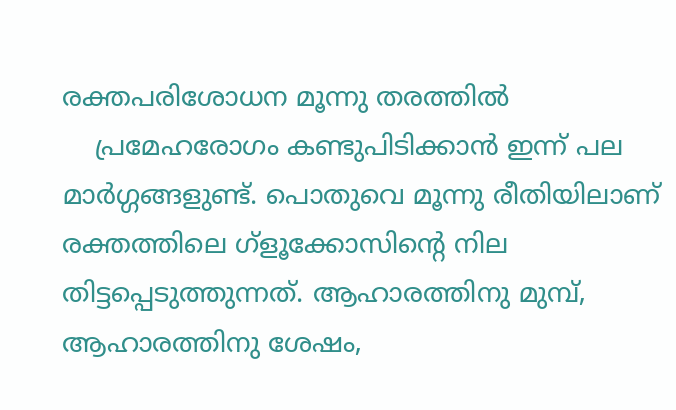രക്തപരിശോധന മൂന്നു തരത്തില്‍
    പ്രമേഹരോഗം കണ്ടുപിടിക്കാന്‍ ഇന്ന് പല മാര്‍ഗ്ഗങ്ങളുണ്ട്. പൊതുവെ മൂന്നു രീതിയിലാണ് രക്തത്തിലെ ഗ്ളൂക്കോസിന്റെ നില തിട്ടപ്പെടുത്തുന്നത്. ആഹാരത്തിനു മുമ്പ്, ആഹാരത്തിനു ശേഷം,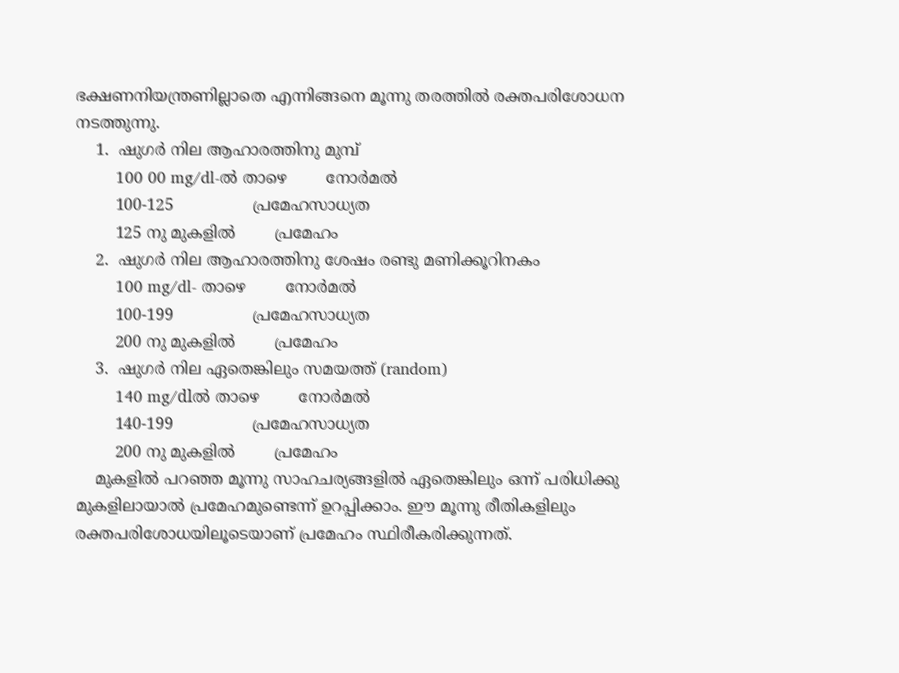ഭക്ഷണനിയന്ത്രണില്ലാതെ എന്നിങ്ങനെ മൂന്നു തരത്തില്‍ രക്തപരിശോധന നടത്തുന്നു.
    1.  ഷുഗര്‍ നില ആഹാരത്തിനു മുമ്പ്
        100 00 mg/dl-ല്‍ താഴെ        നോര്‍മല്‍
        100-125                പ്രമേഹസാധ്യത
        125 നു മുകളില്‍        പ്രമേഹം
    2.  ഷുഗര്‍ നില ആഹാരത്തിനു ശേഷം രണ്ടു മണിക്കൂറിനകം
        100 mg/dl- താഴെ        നോര്‍മല്‍
        100-199                പ്രമേഹസാധ്യത
        200 നു മുകളില്‍        പ്രമേഹം
    3.  ഷുഗര്‍ നില ഏതെങ്കിലും സമയത്ത് (random)
        140 mg/dlല്‍ താഴെ        നോര്‍മല്‍
        140-199                പ്രമേഹസാധ്യത
        200 നു മുകളില്‍        പ്രമേഹം
    മുകളില്‍ പറഞ്ഞ മൂന്നു സാഹചര്യങ്ങളില്‍ ഏതെങ്കിലും ഒന്ന് പരിധിക്കു മുകളിലായാല്‍ പ്രമേഹമുണ്ടെന്ന് ഉറപ്പിക്കാം. ഈ മൂന്നു രീതികളിലും രക്തപരിശോധയിലൂടെയാണ് പ്രമേഹം സ്ഥിരീകരിക്കുന്നത്.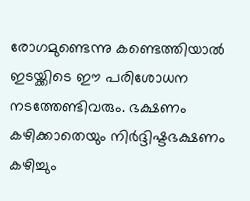രോഗമുണ്ടെന്നു കണ്ടെത്തിയാല്‍ ഇടയ്ക്കിടെ ഈ പരിശോധന നടത്തേണ്ടിവരും. ഭക്ഷണം കഴിക്കാതെയും നിര്‍ദ്ദിഷ്ടഭക്ഷണം കഴിച്ചും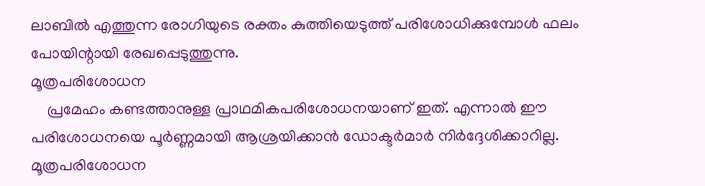ലാബില്‍ എത്തുന്ന രോഗിയുടെ രക്തം കുത്തിയെടുത്ത് പരിശോധിക്കുമ്പോള്‍ ഫലം പോയിന്റായി രേഖപ്പെടുത്തുന്നു.
മൂത്രപരിശോധന
    പ്രമേഹം കണ്ടത്താനുള്ള പ്രാഥമികപരിശോധനയാണ് ഇത്. എന്നാല്‍ ഈ പരിശോധനയെ പൂര്‍ണ്ണമായി ആശ്രയിക്കാന്‍ ഡോക്ടര്‍മാര്‍ നിര്‍ദ്ദേശിക്കാറില്ല. മൂത്രപരിശോധന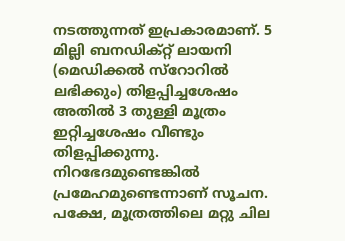നടത്തുന്നത് ഇപ്രകാരമാണ്. 5 മില്ലി ബനഡിക്റ്റ് ലായനി (മെഡിക്കല്‍ സ്റോറില്‍ ലഭിക്കും) തിളപ്പിച്ചശേഷം അതില്‍ 3 തുള്ളി മൂത്രം ഇറ്റിച്ചശേഷം വീണ്ടും തിളപ്പിക്കുന്നു. നിറഭേദമുണ്ടെങ്കില്‍ പ്രമേഹമുണ്ടെന്നാണ് സൂചന. പക്ഷേ, മൂത്രത്തിലെ മറ്റു ചില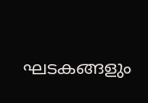ഘടകങ്ങളും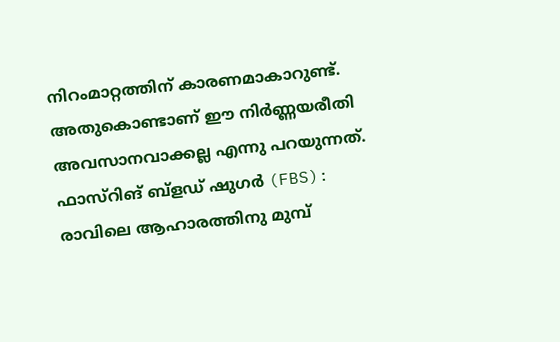നിറംമാറ്റത്തിന് കാരണമാകാറുണ്ട്. അതുകൊണ്ടാണ് ഈ നിര്‍ണ്ണയരീതി അവസാനവാക്കല്ല എന്നു പറയുന്നത്.
ഫാസ്റിങ് ബ്ളഡ് ഷുഗര്‍ (FBS): രാവിലെ ആഹാരത്തിനു മുമ്പ്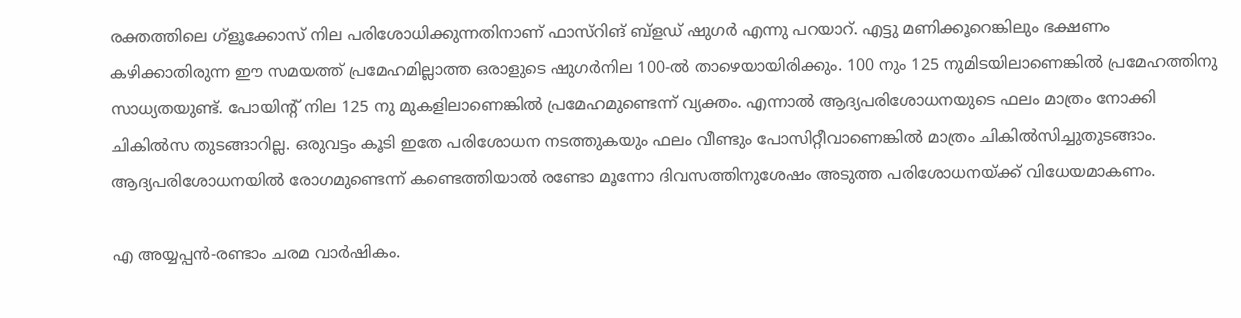രക്തത്തിലെ ഗ്ളൂക്കോസ് നില പരിശോധിക്കുന്നതിനാണ് ഫാസ്റിങ് ബ്ളഡ് ഷുഗര്‍ എന്നു പറയാറ്. എട്ടു മണിക്കൂറെങ്കിലും ഭക്ഷണം കഴിക്കാതിരുന്ന ഈ സമയത്ത് പ്രമേഹമില്ലാത്ത ഒരാളുടെ ഷുഗര്‍നില 100-ല്‍ താഴെയായിരിക്കും. 100 നും 125 നുമിടയിലാണെങ്കില്‍ പ്രമേഹത്തിനു സാധ്യതയുണ്ട്. പോയിന്റ് നില 125 നു മുകളിലാണെങ്കില്‍ പ്രമേഹമുണ്ടെന്ന് വ്യക്തം. എന്നാല്‍ ആദ്യപരിശോധനയുടെ ഫലം മാത്രം നോക്കി ചികില്‍സ തുടങ്ങാറില്ല. ഒരുവട്ടം കൂടി ഇതേ പരിശോധന നടത്തുകയും ഫലം വീണ്ടും പോസിറ്റീവാണെങ്കില്‍ മാത്രം ചികില്‍സിച്ചുതുടങ്ങാം. ആദ്യപരിശോധനയില്‍ രോഗമുണ്ടെന്ന് കണ്ടെത്തിയാല്‍ രണ്ടോ മൂന്നോ ദിവസത്തിനുശേഷം അടുത്ത പരിശോധനയ്ക്ക് വിധേയമാകണം.

എ അയ്യപ്പന്‍-രണ്ടാം ചരമ വാര്‍ഷികം.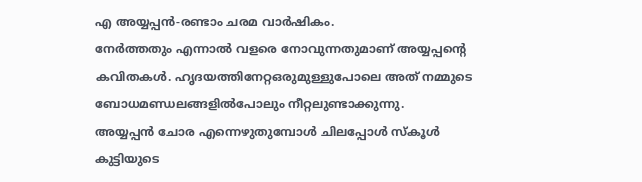എ അയ്യപ്പന്‍-രണ്ടാം ചരമ വാര്‍ഷികം.
നേര്‍ത്തതും എന്നാല്‍ വളരെ നോവുന്നതുമാണ്‌ അയ്യപ്പന്റെ കവിതകള്‍. ഹൃദയത്തിനേറ്റഒരുമുള്ളുപോലെ അത്‌ നമ്മുടെ ബോധമണ്ഡലങ്ങളില്‍പോലും നീറ്റലുണ്ടാക്കുന്നു.
അയ്യപ്പന്‍ ചോര എന്നെഴുതുമ്പോള്‍ ചിലപ്പോള്‍ സ്കൂള്‍ കുട്ടിയുടെ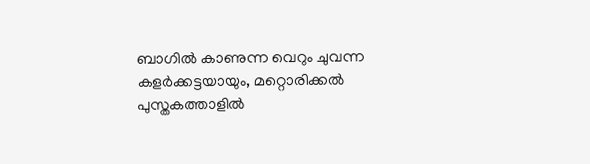ബാഗില്‍ കാണുന്ന വെറും ചുവന്ന കളര്‍ക്കട്ടയായും, മറ്റൊരിക്കല്‍ പുസ്തകത്താളില്‍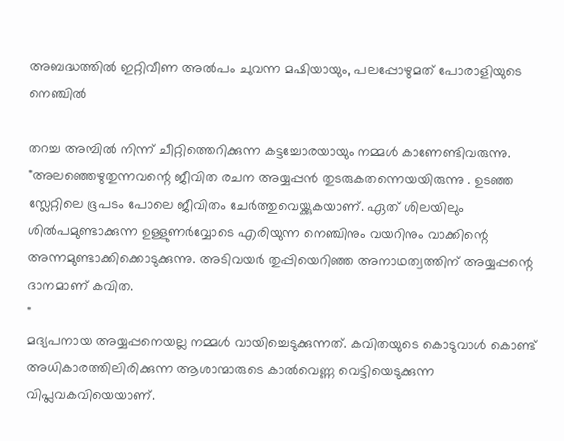അബദ്ധത്തില്‍ ഇറ്റിവീണ അല്‍പം ചുവന്ന മഷിയായും, പലപ്പോഴുമത്‌ പോരാളിയുടെ നെഞ്ചില്‍

തറച്ച അമ്പില്‍ നിന്ന് ചീറ്റിത്തെറിക്കുന്ന കട്ടച്ചോരയായും നമ്മള്‍ കാണേണ്ടിവരുന്നു.
"അലഞ്ഞെഴുതുന്നവന്റെ ജീവിത രചന അയ്യപ്പന്‍ തുടരുകതന്നെയയിരുന്നു . ഉടഞ്ഞ സ്ലേറ്റിലെ ഭൂപടം പോലെ ജീവിതം ചേര്‍ത്തുവെയ്ക്കുകയാണ്‌. ഏത്‌ ശിലയിലും ശില്‍പമുണ്ടാക്കുന്ന ഉള്ളുണര്‍വ്വോടെ എരിയുന്ന നെഞ്ചിനും വയറിനും വാക്കിന്റെ അന്നമുണ്ടാക്കിക്കൊടുക്കുന്നു. അടിവയര്‍ തുപ്പിയെറിഞ്ഞ അനാഥത്വത്തിന്‌ അയ്യപ്പന്റെ ദാനമാണ്‌ കവിത.
"
മദ്യപനായ അയ്യപ്പനെയല്ല നമ്മള്‍ വായിച്ചെടുക്കുന്നത്‌. കവിതയുടെ കൊടുവാള്‍ കൊണ്ട്‌ അധികാരത്തിലിരിക്കുന്ന ആശാന്മാരുടെ കാല്‍വെണ്ണ വെട്ടിയെടുക്കുന്ന വിപ്ലവകവിയെയാണ്‌.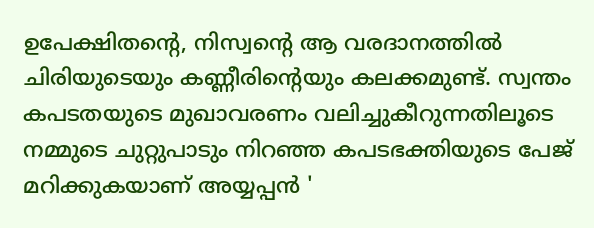ഉപേക്ഷിതന്റെ, നിസ്വന്റെ ആ വരദാനത്തില്‍ ചിരിയുടെയും കണ്ണീരിന്റെയും കലക്കമുണ്ട്‌. സ്വന്തം കപടതയുടെ മുഖാവരണം വലിച്ചുകീറുന്നതിലൂടെ നമ്മുടെ ചുറ്റുപാടും നിറഞ്ഞ കപടഭക്തിയുടെ പേജ്‌ മറിക്കുകയാണ്‌ അയ്യപ്പന്‍ '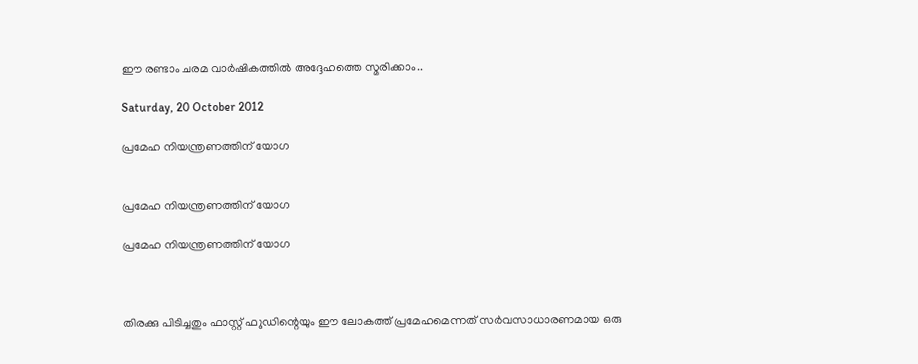ഈ രണ്ടാം ചരമ വാര്‍ഷികത്തില്‍ അദ്ദേഹത്തെ സ്മരിക്കാം..

Saturday, 20 October 2012

പ്രമേഹ നിയന്ത്രണത്തിന് യോഗ


പ്രമേഹ നിയന്ത്രണത്തിന് യോഗ

പ്രമേഹ നിയന്ത്രണത്തിന് യോഗ



തിരക്കു പിടിച്ചതും ഫാസ്റ്റ് ഫ‍ുഡിന്റെയും ഈ ലോകത്ത് പ്രമേഹമെന്നത് സര്‍വസാധാരണമായ ഒരു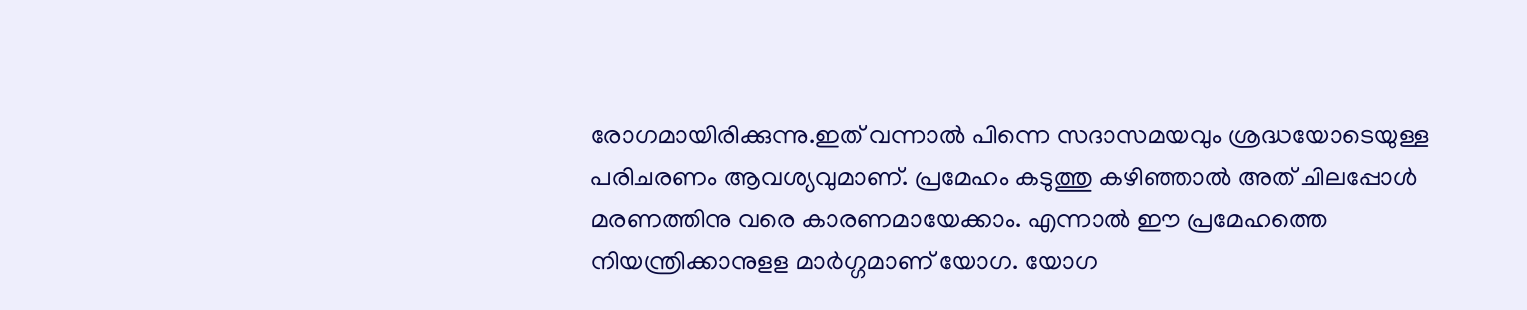രോഗമായിരിക്കുന്നു.ഇത് വന്നാല്‍ പിന്നെ സദാസമയവും ശ്രദ്ധയോടെയുള്ള പരിചരണം ആവശ്യവുമാണ്. പ്രമേഹം കടുത്തു കഴിഞ്ഞാല്‍ അത് ചിലപ്പോള്‍ മരണത്തിനു വരെ കാരണമായേക്കാം. എന്നാല്‍ ഈ പ്രമേഹത്തെ നിയന്ത്രിക്കാനുളള മാര്‍ഗ്ഗമാണ് യോഗ. യോഗ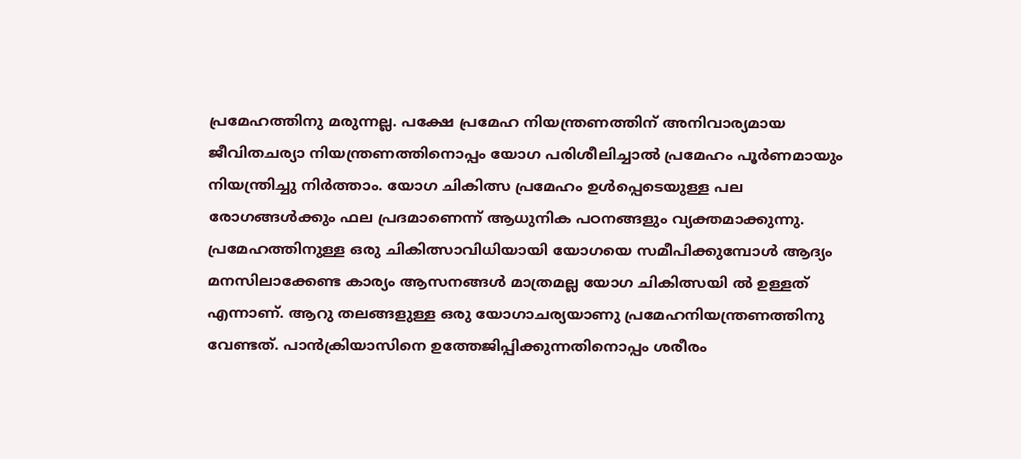പ്രമേഹത്തിനു മരുന്നല്ല. പക്ഷേ പ്രമേഹ നിയന്ത്രണത്തിന് അനിവാര്യമായ ജീവിതചര്യാ നിയന്ത്രണത്തിനൊപ്പം യോഗ പരിശീലിച്ചാല്‍ പ്രമേഹം പൂര്‍ണമായും നിയന്ത്രിച്ചു നിര്‍ത്താം. യോഗ ചികിത്സ പ്രമേഹം ഉള്‍പ്പെടെയുള്ള പല രോഗങ്ങള്‍ക്കും ഫല പ്രദമാണെന്ന് ആധുനിക പഠനങ്ങളും വ്യക്തമാക്കുന്നു. പ്രമേഹത്തിനുള്ള ഒരു ചികിത്സാവിധിയായി യോഗയെ സമീപിക്കുമ്പോള്‍ ആദ്യം മനസിലാക്കേണ്ട കാര്യം ആസനങ്ങള്‍ മാത്രമല്ല യോഗ ചികിത്സയി ല്‍ ഉള്ളത് എന്നാണ്. ആറു തലങ്ങളുള്ള ഒരു യോഗാചര്യയാണു പ്രമേഹനിയന്ത്രണത്തിനു വേണ്ടത്. പാന്‍ക്രിയാസിനെ ഉത്തേജിപ്പിക്കുന്നതിനൊപ്പം ശരീരം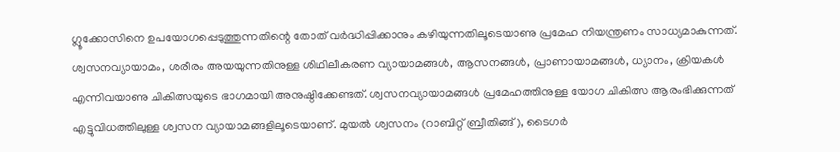ഗ്ലൂക്കോസിനെ ഉപയോഗപ്പെടുത്തുന്നതിന്റെ തോത് വര്‍ദ്ധിപ്പിക്കാനും കഴിയുന്നതിലൂടെയാണു പ്രമേഹ നിയന്ത്രണം സാധ്യമാകുന്നത്. ശ്വസനവ്യായാമം, ശരീരം അയയുന്നതിനുള്ള ശിഥിലീകരണ വ്യായാമങ്ങള്‍, ആസനങ്ങള്‍, പ്രാണായാമങ്ങള്‍, ധ്യാനം, ക്രിയകള്‍ എന്നിവയാണു ചികിത്സയുടെ ഭാഗമായി അനുഷ്ഠിക്കേണ്ടത്. ശ്വസനവ്യായാമങ്ങള്‍ പ്രമേഹത്തിനുള്ള യോഗ ചികിത്സ ആരംഭിക്കുന്നത് എട്ടുവിധത്തിലുള്ള ശ്വസന വ്യായാമങ്ങളിലൂടെയാണ്. മുയല്‍ ശ്വസനം (റാബിറ്റ് ബ്രീതിങ്ങ്), ടൈഗര്‍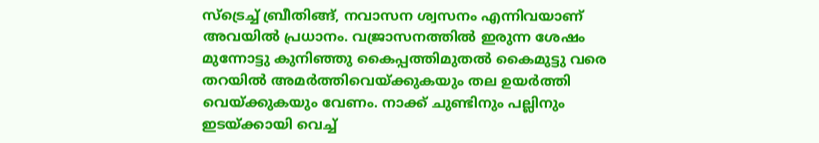സ്‌ട്രെച്ച് ബ്രീതിങ്ങ്, നവാസന ശ്വസനം എന്നിവയാണ് അവയില്‍ പ്രധാനം. വജ്രാസനത്തില്‍ ഇരുന്ന ശേഷം മുന്നോട്ടു കുനിഞ്ഞു കൈപ്പത്തിമുതല്‍ കൈമുട്ടു വരെ തറയില്‍ അമര്‍ത്തിവെയ്ക്കുകയും തല ഉയര്‍ത്തി വെയ്ക്കുകയും വേണം. നാക്ക് ചുണ്ടിനും പല്ലിനും ഇടയ്ക്കായി വെച്ച്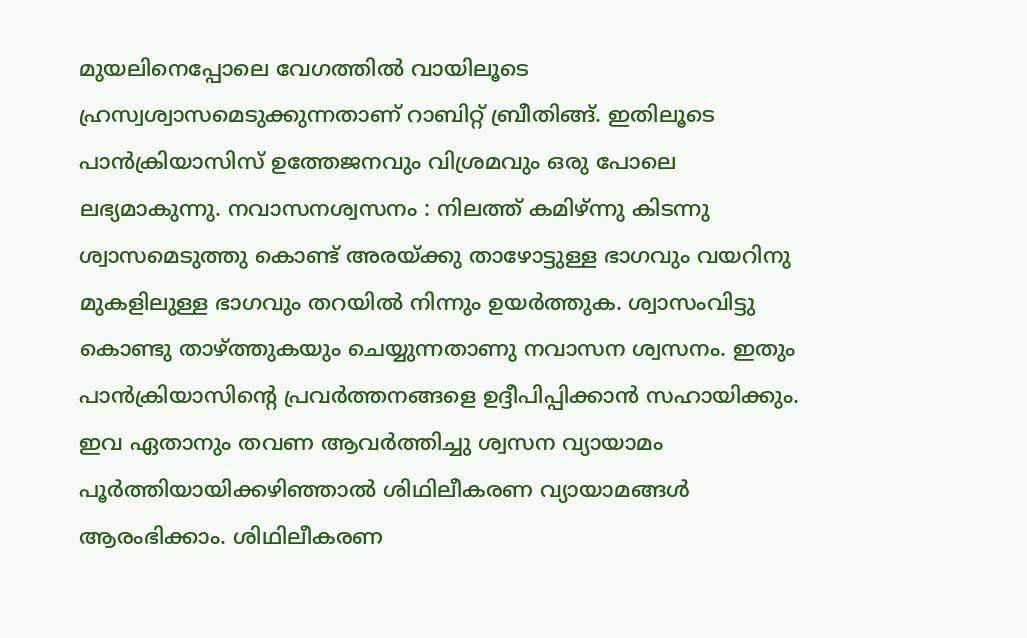മുയലിനെപ്പോലെ വേഗത്തില്‍ വായിലൂടെ ഹ്രസ്വശ്വാസമെടുക്കുന്നതാണ് റാബിറ്റ് ബ്രീതിങ്ങ്. ഇതിലൂടെ പാന്‍ക്രിയാസിസ് ഉത്തേജനവും വിശ്രമവും ഒരു പോലെ ലഭ്യമാകുന്നു. നവാസനശ്വസനം : നിലത്ത് കമിഴ്ന്നു കിടന്നു ശ്വാസമെടുത്തു കൊണ്ട് അരയ്ക്കു താഴോട്ടുള്ള ഭാഗവും വയറിനു മുകളിലുള്ള ഭാഗവും തറയില്‍ നിന്നും ഉയര്‍ത്തുക. ശ്വാസംവിട്ടു കൊണ്ടു താഴ്ത്തുകയും ചെയ്യുന്നതാണു നവാസന ശ്വസനം. ഇതും പാന്‍ക്രിയാസിന്റെ പ്രവര്‍ത്തനങ്ങളെ ഉദ്ദീപിപ്പിക്കാന്‍ സഹായിക്കും. ഇവ ഏതാനും തവണ ആവര്‍ത്തിച്ചു ശ്വസന വ്യായാമം പൂര്‍ത്തിയായിക്കഴിഞ്ഞാല്‍ ശിഥിലീകരണ വ്യായാമങ്ങള്‍ ആരംഭിക്കാം. ശിഥിലീകരണ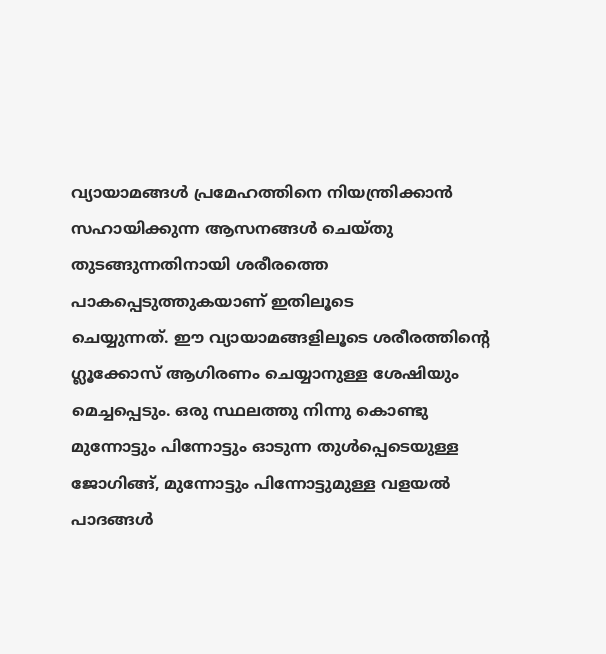വ്യായാമങ്ങള്‍ പ്രമേഹത്തിനെ നിയന്ത്രിക്കാന്‍ സഹായിക്കുന്ന ആസനങ്ങള്‍ ചെയ്തു തുടങ്ങുന്നതിനായി ശരീരത്തെ പാകപ്പെടുത്തുകയാണ് ഇതിലൂടെ
ചെയ്യുന്നത്. ഈ വ്യായാമങ്ങളിലൂടെ ശരീരത്തിന്റെ ഗ്ലൂക്കോസ് ആഗിരണം ചെയ്യാനുള്ള ശേഷിയും മെച്ചപ്പെടും. ഒരു സ്ഥലത്തു നിന്നു കൊണ്ടു മുന്നോട്ടും പിന്നോട്ടും ഓടുന്ന തുള്‍പ്പെടെയുള്ള ജോഗിങ്ങ്, മുന്നോട്ടും പിന്നോട്ടുമുള്ള വളയല്‍ പാദങ്ങള്‍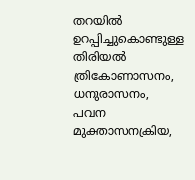തറയില്‍ ഉറപ്പിച്ചുകൊണ്ടുള്ള തിരിയല്‍ ത്രികോണാസനം, ധനുരാസനം, പവന മുക്താസനക്രിയ,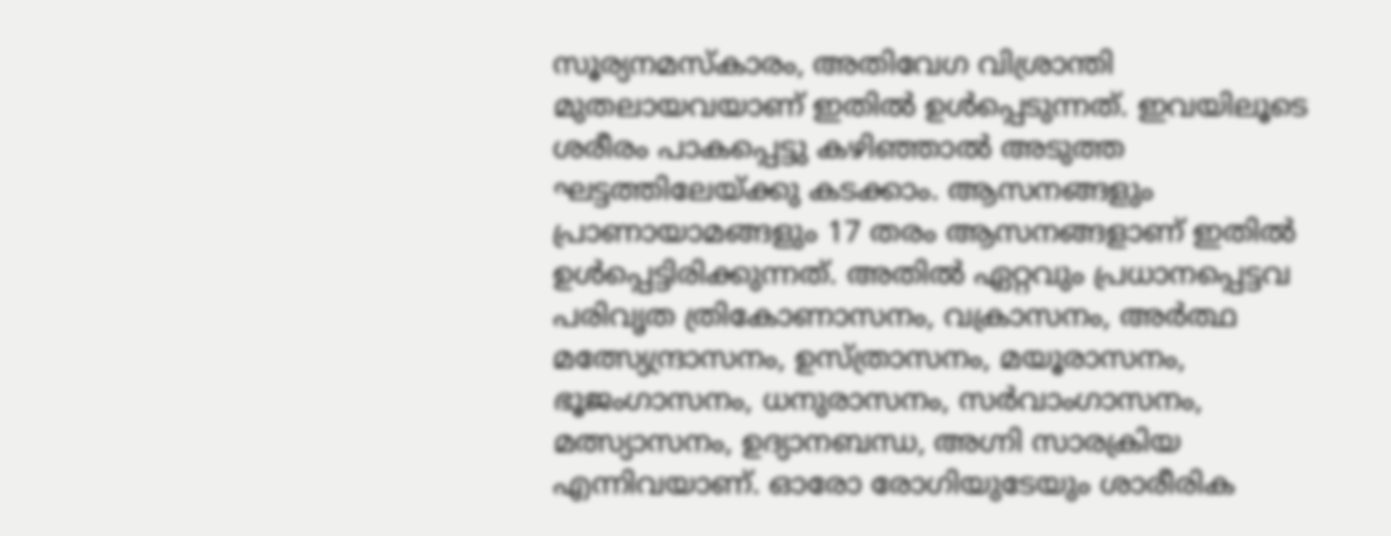സൂര്യനമസ്കാരം, അതിവേഗ വിശ്രാന്തി മുതലായവയാണ് ഇതില്‍ ഉള്‍പ്പെടുന്നത്. ഇവയിലൂടെ ശരീരം പാകപ്പെട്ടു കഴിഞ്ഞാല്‍ അടുത്ത ഘട്ടത്തിലേയ്ക്കു കടക്കാം. ആസനങ്ങളും പ്രാണായാമങ്ങളും 17 തരം ആസനങ്ങളാണ് ഇതില്‍ ഉള്‍പ്പെട്ടിരിക്കുന്നത്. അതില്‍ ഏറ്റവും പ്രധാനപ്പെട്ടവ പരിവൃത ത്രികോണാസനം, വക്രാസനം, അര്‍ത്ഥ മത്സ്യേന്ദ്രാസനം, ഉസ്ത്രാസനം, മയൂരാസനം, ഭൂജംഗാസനം, ധനുരാസനം, സര്‍വാംഗാസനം, മത്സ്യാസനം, ഉദ്യാനബന്ധ, അഗ്നി സാരക്രിയ എന്നിവയാണ്. ഓരോ രോഗിയുടേയും ശാരീരിക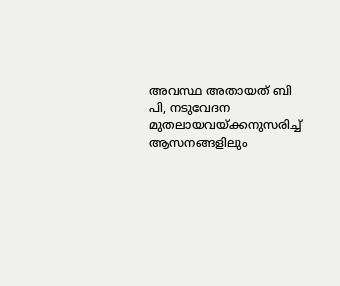അവസ്ഥ അതായത് ബി പി, നടുവേദന മുതലായവയ്ക്കനുസരിച്ച് ആസനങ്ങളിലും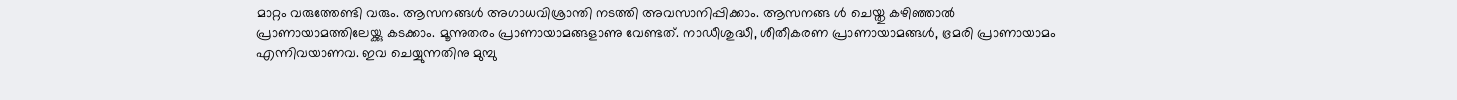മാറ്റം വരുത്തേണ്ടി വരും. ആസനങ്ങള്‍ അഗാധവിശ്രാന്തി നടത്തി അവസാനിപ്പിക്കാം. ആസനങ്ങ ള്‍ ചെയ്തു കഴിഞ്ഞാല്‍ പ്രാണായാമത്തിലേയ്ക്കു കടക്കാം. മൂന്നുതരം പ്രാണായാമങ്ങളാണു വേണ്ടത്. നാഡീശുദ്ധീ, ശീതീകരണ പ്രാണായാമങ്ങള്‍, ഭ്രമരി പ്രാണായാമം എന്നിവയാണവ. ഇവ ചെയ്യുന്നതിനു മുമ്പു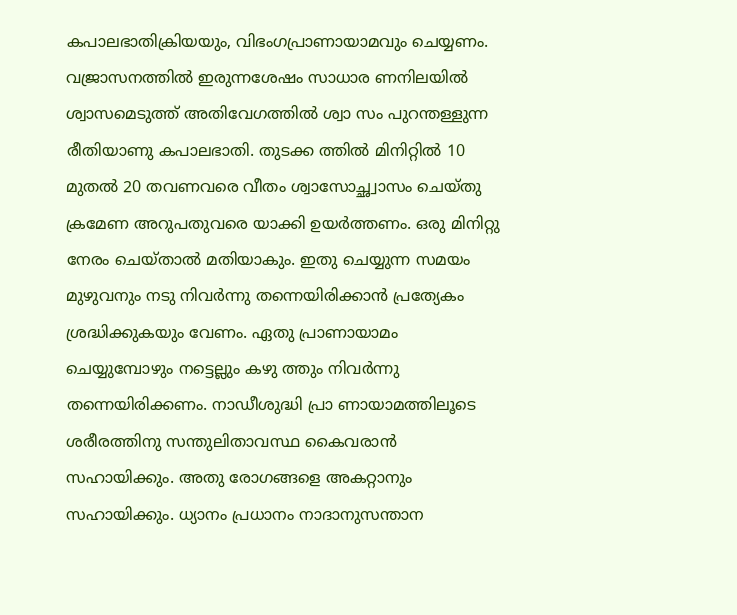കപാലഭാതിക്രിയയും, വിഭംഗപ്രാണായാമവും ചെയ്യണം. വജ്രാസനത്തില്‍ ഇരുന്നശേഷം സാധാര ണനിലയില്‍ ശ്വാസമെടുത്ത് അതിവേഗത്തില്‍ ശ്വാ സം പുറന്തള്ളുന്ന രീതിയാണു കപാലഭാതി. തുടക്ക ത്തില്‍ മിനിറ്റില്‍ 10 മുതല്‍ 20 തവണവരെ വീതം ശ്വാസോച്ഛ്വാസം ചെയ്തു ക്രമേണ അറുപതുവരെ യാക്കി ഉയര്‍ത്തണം. ഒരു മിനിറ്റു നേരം ചെയ്താല്‍ മതിയാകും. ഇതു ചെയ്യുന്ന സമയം മുഴുവനും നടു നിവര്‍ന്നു തന്നെയിരിക്കാന്‍ പ്രത്യേകം ശ്രദ്ധിക്കുകയും വേണം. ഏതു പ്രാണായാമം ചെയ്യുമ്പോഴും നട്ടെല്ലും കഴു ത്തും നിവര്‍ന്നു തന്നെയിരിക്കണം. നാഡീശുദ്ധി പ്രാ ണായാമത്തിലൂടെ ശരീരത്തിനു സന്തുലിതാവസ്ഥ കൈവരാന്‍ സഹായിക്കും. അതു രോഗങ്ങളെ അകറ്റാനും സഹായിക്കും. ധ്യാനം പ്രധാനം നാദാനുസന്താന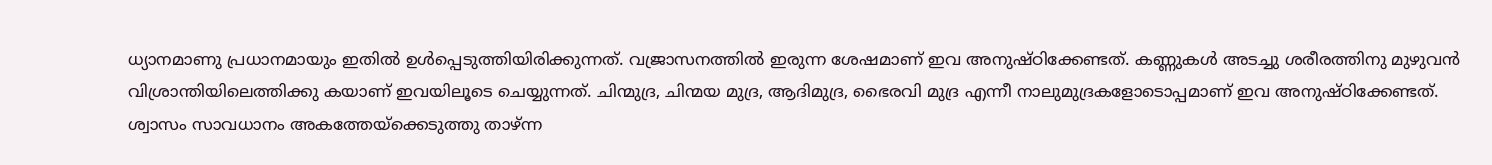ധ്യാനമാണു പ്രധാനമായും ഇതില്‍ ഉള്‍പ്പെടുത്തിയിരിക്കുന്നത്. വജ്രാസനത്തില്‍ ഇരുന്ന ശേഷമാണ് ഇവ അനുഷ്ഠിക്കേണ്ടത്. കണ്ണുകള്‍ അടച്ചു ശരീരത്തിനു മുഴുവന്‍ വിശ്രാന്തിയിലെത്തിക്കു കയാണ് ഇവയിലൂടെ ചെയ്യുന്നത്. ചിന്മുദ്ര, ചിന്മയ മുദ്ര, ആദിമുദ്ര, ഭൈരവി മുദ്ര എന്നീ നാലുമുദ്രകളോടൊപ്പമാണ് ഇവ അനുഷ്ഠിക്കേണ്ടത്. ശ്വാസം സാവധാനം അകത്തേയ്‌ക്കെടുത്തു താഴ്ന്ന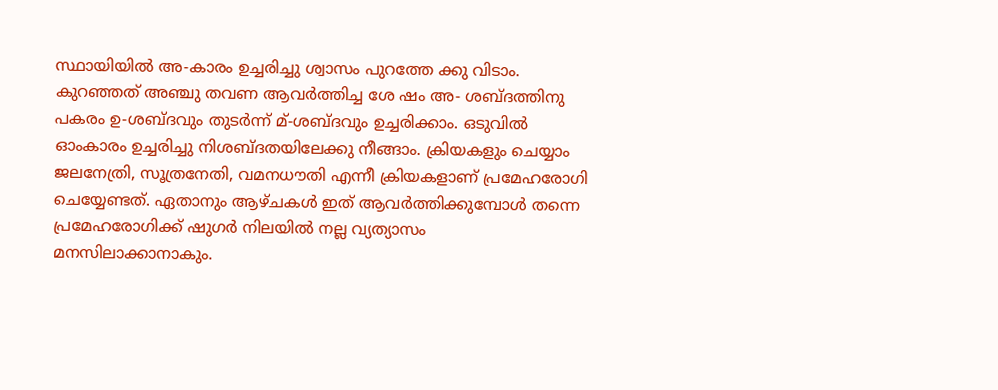സ്ഥായിയില്‍ അ-കാരം ഉച്ചരിച്ചു ശ്വാസം പുറത്തേ ക്കു വിടാം. കുറഞ്ഞത് അഞ്ചു തവണ ആവര്‍ത്തിച്ച ശേ ഷം അ- ശബ്ദത്തിനു പകരം ഉ-ശബ്ദവും തുടര്‍ന്ന് മ്-ശബ്ദവും ഉച്ചരിക്കാം. ഒടുവില്‍ ഓംകാരം ഉച്ചരിച്ചു നിശബ്ദതയിലേക്കു നീങ്ങാം. ക്രിയകളും ചെയ്യാം ജലനേത്രി, സൂത്രനേതി, വമനധൗതി എന്നീ ക്രിയകളാണ് പ്രമേഹരോഗി ചെയ്യേണ്ടത്. ഏതാനും ആഴ്ചകള്‍ ഇത് ആവര്‍ത്തിക്കുമ്പോള്‍ തന്നെ പ്രമേഹരോഗിക്ക് ഷുഗര്‍ നിലയില്‍ നല്ല വ്യത്യാസം മനസിലാക്കാനാകും.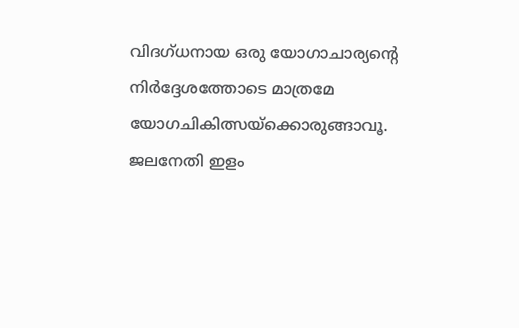വിദഗ്ധനായ ഒരു യോഗാചാര്യന്റെ നിര്‍ദ്ദേശത്തോടെ മാത്രമേ യോഗചികിത്സയ്‌ക്കൊരുങ്ങാവൂ. ജലനേതി ഇളം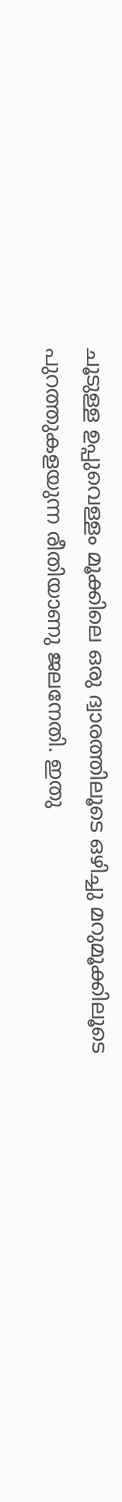ചൂടുള്ള ഉപ്പുവെള്ളം മൂക്കിലെ ഒരു ദ്വാരത്തിലൂടെ ഒഴിച്ചു മറുമൂക്കിലൂടെ പുറത്തുകളയുന്ന രീതിയാണു ജലനേതി. ഇതു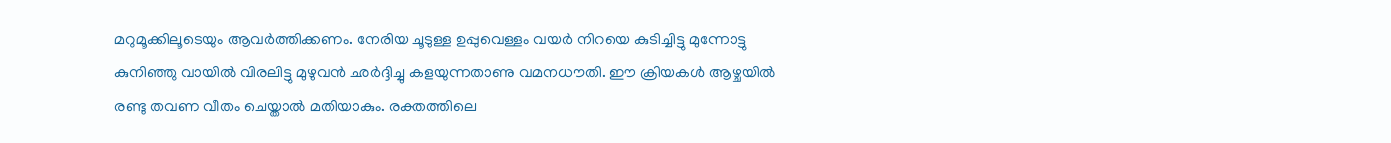മറുമൂക്കിലൂടെയും ആവര്‍ത്തിക്കണം. നേരിയ ചൂടുള്ള ഉപ്പുവെള്ളം വയര്‍ നിറയെ കുടിച്ചിട്ടു മുന്നോട്ടു കുനിഞ്ഞു വായില്‍ വിരലിട്ടു മുഴുവന്‍ ഛര്‍ദ്ദിച്ചു കളയുന്നതാണു വമനധൗതി. ഈ ക്രിയകള്‍ ആഴ്ചയില്‍ രണ്ടു തവണ വീതം ചെയ്താല്‍ മതിയാകും. രക്തത്തിലെ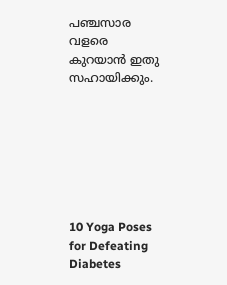പഞ്ചസാര വളരെ കുറയാന്‍ ഇതു സഹായിക്കും.







10 Yoga Poses for Defeating Diabetes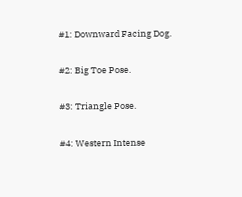#1: Downward Facing Dog.

#2: Big Toe Pose.

#3: Triangle Pose.

#4: Western Intense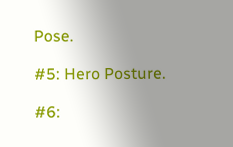Pose.

#5: Hero Posture.

#6: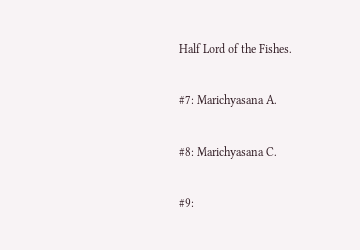Half Lord of the Fishes.

#7: Marichyasana A.

#8: Marichyasana C.

#9: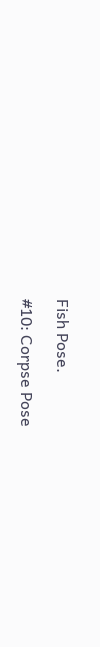Fish Pose.

#10: Corpse Pose